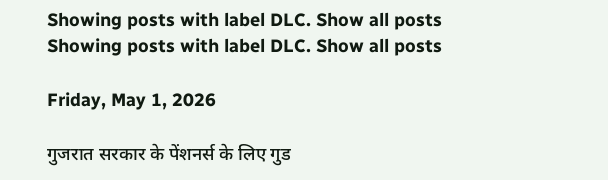Showing posts with label DLC. Show all posts
Showing posts with label DLC. Show all posts

Friday, May 1, 2026

गुजरात सरकार के पेंशनर्स के लिए गुड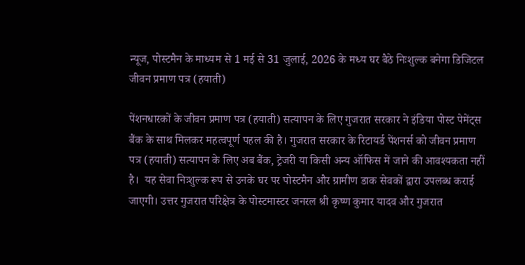न्यूज, पोस्टमैन के माध्यम से 1 मई से 31 जुलाई, 2026 के मध्य घर बैठे निःशुल्क बनेगा डिजिटल जीवन प्रमाण पत्र (हयाती)

पेंशनधारकों के जीवन प्रमाण पत्र (हयाती) सत्यापन के लिए गुजरात सरकार ने इंडिया पोस्ट पेमेंट्स बैंक के साथ मिलकर महत्वपूर्ण पहल की है। गुजरात सरकार के रिटायर्ड पेंशनर्स को जीवन प्रमाण पत्र (हयाती) सत्यापन के लिए अब बैंक, ट्रेजरी या किसी अन्य ऑफिस में जाने की आवश्यकता नहीं है।  यह सेवा निःशुल्क रूप से उनके घर पर पोस्टमैन और ग्रामीण डाक सेवकों द्वारा उपलब्ध कराई जाएगी। उत्तर गुजरात परिक्षेत्र के पोस्टमास्टर जनरल श्री कृष्ण कुमार यादव और गुजरात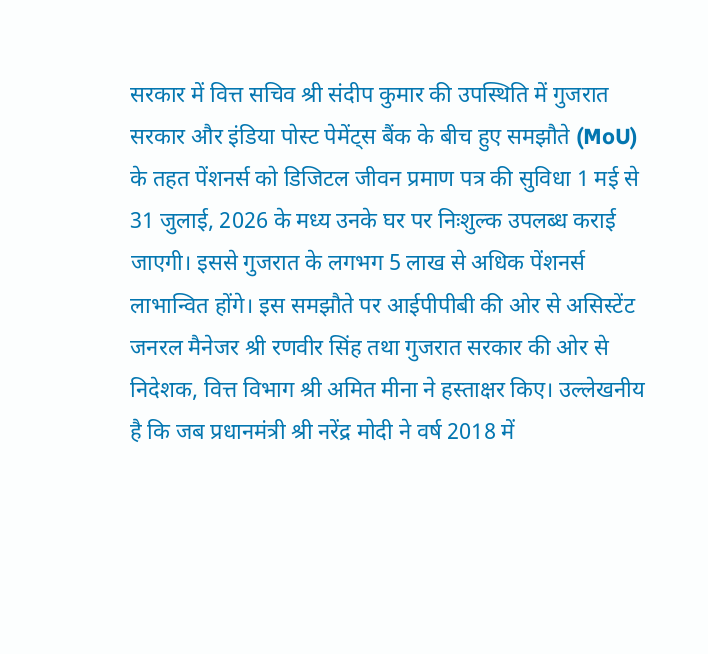सरकार में वित्त सचिव श्री संदीप कुमार की उपस्थिति में गुजरात सरकार और इंडिया पोस्ट पेमेंट्स बैंक के बीच हुए समझौते (MoU) के तहत पेंशनर्स को डिजिटल जीवन प्रमाण पत्र की सुविधा 1 मई से 31 जुलाई, 2026 के मध्य उनके घर पर निःशुल्क उपलब्ध कराई जाएगी। इससे गुजरात के लगभग 5 लाख से अधिक पेंशनर्स लाभान्वित होंगे। इस समझौते पर आईपीपीबी की ओर से असिस्टेंट जनरल मैनेजर श्री रणवीर सिंह तथा गुजरात सरकार की ओर से निदेशक, वित्त विभाग श्री अमित मीना ने हस्ताक्षर किए। उल्लेखनीय है कि जब प्रधानमंत्री श्री नरेंद्र मोदी ने वर्ष 2018 में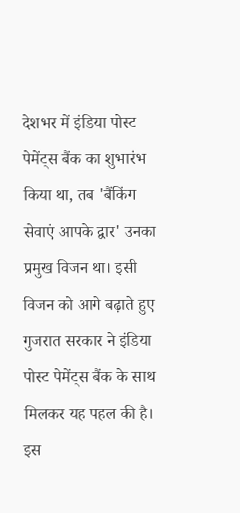देशभर में इंडिया पोस्ट पेमेंट्स बैंक का शुभारंभ किया था, तब 'बैंकिंग सेवाएं आपके द्वार' उनका प्रमुख विजन था। इसी विजन को आगे बढ़ाते हुए गुजरात सरकार ने इंडिया पोस्ट पेमेंट्स बैंक के साथ मिलकर यह पहल की है। इस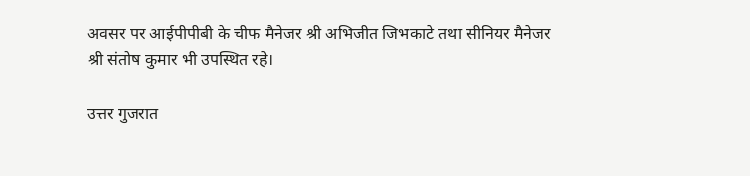अवसर पर आईपीपीबी के चीफ मैनेजर श्री अभिजीत जिभकाटे तथा सीनियर मैनेजर श्री संतोष कुमार भी उपस्थित रहे।

उत्तर गुजरात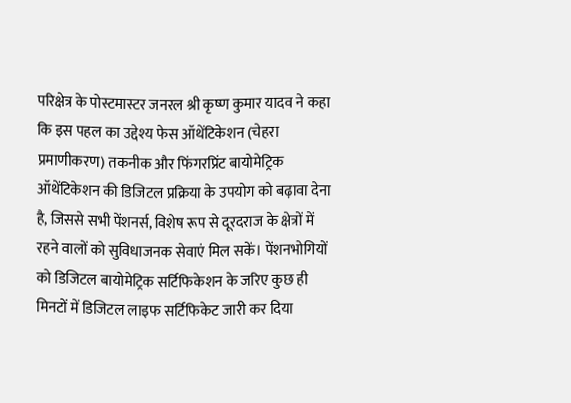परिक्षेत्र के पोस्टमास्टर जनरल श्री कृष्ण कुमार यादव ने कहा कि इस पहल का उद्देश्य फेस ऑथेंटिकेशन (चेहरा प्रमाणीकरण) तकनीक और फिंगरप्रिंट बायोमेट्रिक ऑथेंटिकेशन की डिजिटल प्रक्रिया के उपयोग को बढ़ावा देना है, जिससे सभी पेंशनर्स, विशेष रूप से दूरदराज के क्षेत्रों में रहने वालों को सुविधाजनक सेवाएं मिल सकें। पेंशनभोगियों को डिजिटल बायोमेट्रिक सर्टिफिकेशन के जरिए कुछ ही मिनटों में डिजिटल लाइफ सर्टिफिकेट जारी कर दिया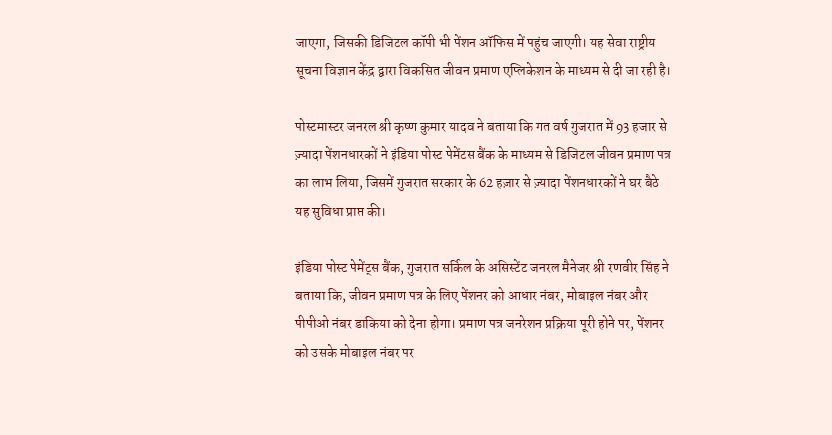जाएगा, जिसकी डिजिटल कॉपी भी पेंशन ऑफिस में पहुंच जाएगी। यह सेवा राष्ट्रीय सूचना विज्ञान केंद्र द्वारा विकसित जीवन प्रमाण एप्लिकेशन के माध्यम से दी जा रही है।

पोस्टमास्टर जनरल श्री कृष्ण कुमार यादव ने बताया कि गत वर्ष गुजरात में 93 हजार से ज़्यादा पेंशनधारकों ने इंडिया पोस्ट पेमेंटस बैंक के माध्यम से डिजिटल जीवन प्रमाण पत्र का लाभ लिया, जिसमें गुजरात सरकार के 62 हज़ार से ज़्यादा पेंशनधारकों ने घर बैठे यह सुविधा प्राप्त की।

इंडिया पोस्ट पेमेंट्स बैंक, गुजरात सर्किल के असिस्टेंट जनरल मैनेजर श्री रणवीर सिंह ने बताया कि, जीवन प्रमाण पत्र के लिए पेंशनर को आधार नंबर, मोबाइल नंबर और पीपीओ नंबर डाकिया को देना होगा। प्रमाण पत्र जनरेशन प्रक्रिया पूरी होने पर, पेंशनर को उसके मोबाइल नंबर पर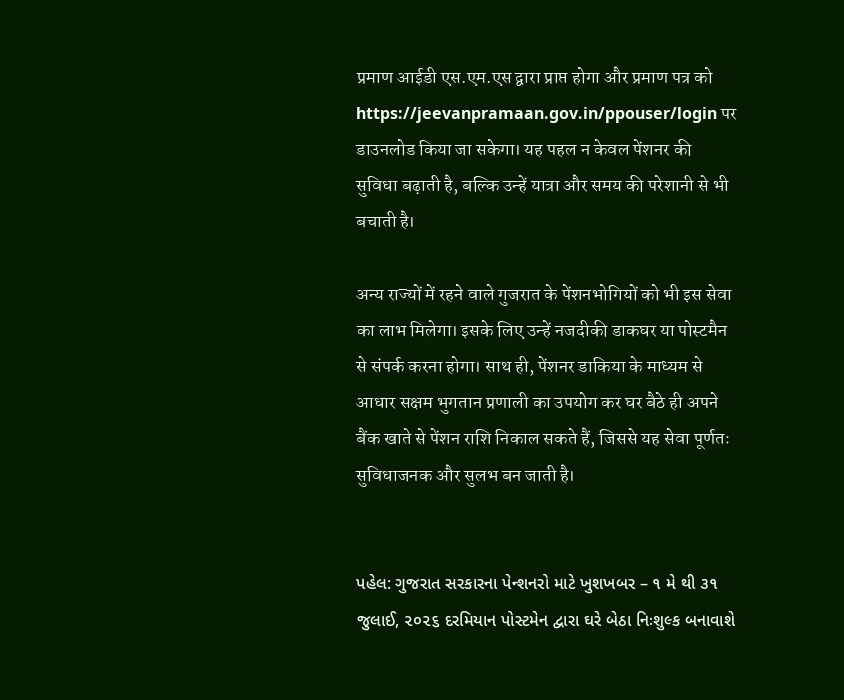प्रमाण आईडी एस.एम.एस द्वारा प्राप्त होगा और प्रमाण पत्र को https://jeevanpramaan.gov.in/ppouser/login पर डाउनलोड किया जा सकेगा। यह पहल न केवल पेंशनर की सुविधा बढ़ाती है, बल्कि उन्हें यात्रा और समय की परेशानी से भी बचाती है।

अन्य राज्यों में रहने वाले गुजरात के पेंशनभोगियों को भी इस सेवा का लाभ मिलेगा। इसके लिए उन्हें नजदीकी डाकघर या पोस्टमैन से संपर्क करना होगा। साथ ही, पेंशनर डाकिया के माध्यम से आधार सक्षम भुगतान प्रणाली का उपयोग कर घर बैठे ही अपने बैंक खाते से पेंशन राशि निकाल सकते हैं, जिससे यह सेवा पूर्णतः सुविधाजनक और सुलभ बन जाती है।


પહેલ: ગુજરાત સરકારના પેન્શનરો માટે ખુશખબર – ૧ મે થી ૩૧ જુલાઈ, ૨૦૨૬ દરમિયાન પોસ્ટમેન દ્વારા ઘરે બેઠા નિઃશુલ્ક બનાવાશે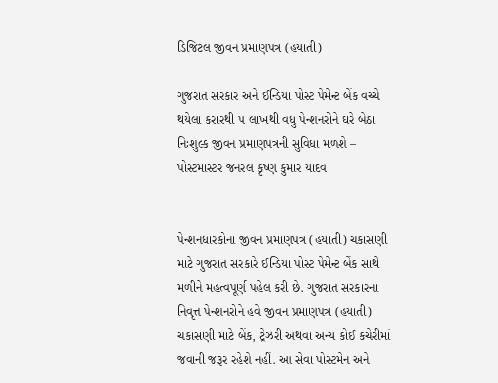ડિજિટલ જીવન પ્રમાણપત્ર (હયાતી)

ગુજરાત સરકાર અને ઈન્ડિયા પોસ્ટ પેમેન્ટ બેંક વચ્ચે થયેલા કરારથી ૫ લાખથી વધુ પેન્શનરોને ઘરે બેઠા નિઃશુલ્ક જીવન પ્રમાણપત્રની સુવિધા મળશે – પોસ્ટમાસ્ટર જનરલ કૃષ્ણ કુમાર યાદવ


પેન્શનધારકોના જીવન પ્રમાણપત્ર (હયાતી) ચકાસણી માટે ગુજરાત સરકારે ઈન્ડિયા પોસ્ટ પેમેન્ટ બેંક સાથે મળીને મહત્વપૂર્ણ પહેલ કરી છે. ગુજરાત સરકારના નિવૃત્ત પેન્શનરોને હવે જીવન પ્રમાણપત્ર (હયાતી) ચકાસણી માટે બેંક, ટ્રેઝરી અથવા અન્ય કોઈ કચેરીમાં જવાની જરૂર રહેશે નહીં. આ સેવા પોસ્ટમેન અને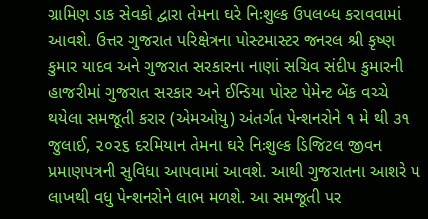ગ્રામિણ ડાક સેવકો દ્વારા તેમના ઘરે નિઃશુલ્ક ઉપલબ્ધ કરાવવામાં આવશે. ઉત્તર ગુજરાત પરિક્ષેત્રના પોસ્ટમાસ્ટર જનરલ શ્રી કૃષ્ણ કુમાર યાદવ અને ગુજરાત સરકારના નાણાં સચિવ સંદીપ કુમારની હાજરીમાં ગુજરાત સરકાર અને ઈન્ડિયા પોસ્ટ પેમેન્ટ બેંક વચ્ચે થયેલા સમજૂતી કરાર (એમઓયુ) અંતર્ગત પેન્શનરોને ૧ મે થી ૩૧ જુલાઈ, ૨૦૨૬ દરમિયાન તેમના ઘરે નિઃશુલ્ક ડિજિટલ જીવન પ્રમાણપત્રની સુવિધા આપવામાં આવશે. આથી ગુજરાતના આશરે ૫ લાખથી વધુ પેન્શનરોને લાભ મળશે. આ સમજૂતી પર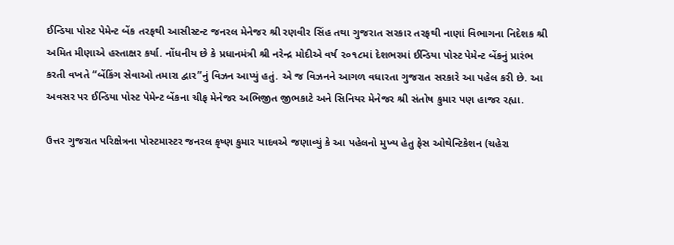ઈન્ડિયા પોસ્ટ પેમેન્ટ બેંક તરફથી આસીસ્ટન્ટ જનરલ મેનેજર શ્રી રણવીર સિંહ તથા ગુજરાત સરકાર તરફથી નાણાં વિભાગના નિદેશક શ્રી અમિત મીણાએ હસ્તાક્ષર કર્યા. નોંધનીય છે કે પ્રધાનમંત્રી શ્રી નરેન્દ્ર મોદીએ વર્ષ ૨૦૧૮માં દેશભરમાં ઈન્ડિયા પોસ્ટ પેમેન્ટ બેંકનું પ્રારંભ કરતી વખતે “બેંકિંગ સેવાઓ તમારા દ્વાર”નું વિઝન આપ્યું હતું. એ જ વિઝનને આગળ વધારતા ગુજરાત સરકારે આ પહેલ કરી છે. આ અવસર પર ઈન્ડિયા પોસ્ટ પેમેન્ટ બેંકના ચીફ મેનેજર અભિજીત જીભકાટે અને સિનિયર મેનેજર શ્રી સંતોષ કુમાર પણ હાજર રહ્યા.

ઉત્તર ગુજરાત પરિક્ષેત્રના પોસ્ટમાસ્ટર જનરલ કૃષ્ણ કુમાર યાદવએ જણાવ્યું કે આ પહેલનો મુખ્ય હેતુ ફેસ ઓથેન્ટિકેશન (ચહેરા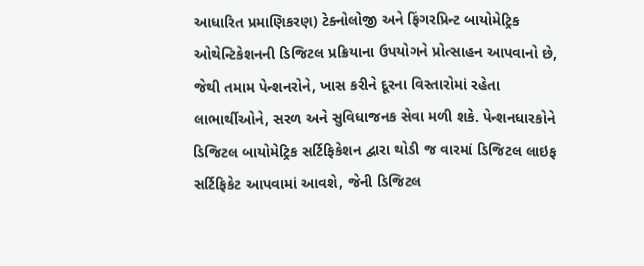આધારિત પ્રમાણિકરણ) ટેક્નોલોજી અને ફિંગરપ્રિન્ટ બાયોમેટ્રિક ઓથેન્ટિકેશનની ડિજિટલ પ્રક્રિયાના ઉપયોગને પ્રોત્સાહન આપવાનો છે, જેથી તમામ પેન્શનરોને, ખાસ કરીને દૂરના વિસ્તારોમાં રહેતા લાભાર્થીઓને, સરળ અને સુવિધાજનક સેવા મળી શકે. પેન્શનધારકોને ડિજિટલ બાયોમેટ્રિક સર્ટિફિકેશન દ્વારા થોડી જ વારમાં ડિજિટલ લાઇફ સર્ટિફિકેટ આપવામાં આવશે, જેની ડિજિટલ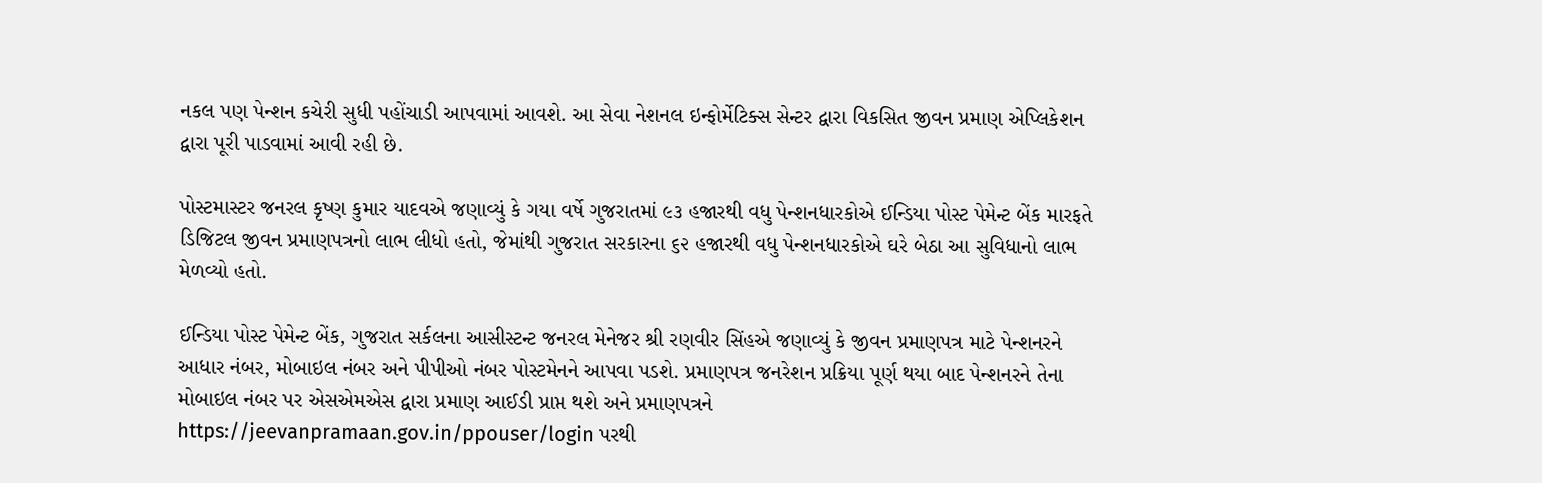નકલ પણ પેન્શન કચેરી સુધી પહોંચાડી આપવામાં આવશે. આ સેવા નેશનલ ઇન્ફોર્મેટિક્સ સેન્ટર દ્વારા વિકસિત જીવન પ્રમાણ એપ્લિકેશન દ્વારા પૂરી પાડવામાં આવી રહી છે.

પોસ્ટમાસ્ટર જનરલ કૃષ્ણ કુમાર યાદવએ જણાવ્યું કે ગયા વર્ષે ગુજરાતમાં ૯૩ હજારથી વધુ પેન્શનધારકોએ ઈન્ડિયા પોસ્ટ પેમેન્ટ બેંક મારફતે ડિજિટલ જીવન પ્રમાણપત્રનો લાભ લીધો હતો, જેમાંથી ગુજરાત સરકારના ૬૨ હજારથી વધુ પેન્શનધારકોએ ઘરે બેઠા આ સુવિધાનો લાભ મેળવ્યો હતો.

ઈન્ડિયા પોસ્ટ પેમેન્ટ બેંક, ગુજરાત સર્કલના આસીસ્ટન્ટ જનરલ મેનેજર શ્રી રણવીર સિંહએ જણાવ્યું કે જીવન પ્રમાણપત્ર માટે પેન્શનરને આધાર નંબર, મોબાઇલ નંબર અને પીપીઓ નંબર પોસ્ટમેનને આપવા પડશે. પ્રમાણપત્ર જનરેશન પ્રક્રિયા પૂર્ણ થયા બાદ પેન્શનરને તેના મોબાઇલ નંબર પર એસએમએસ દ્વારા પ્રમાણ આઈડી પ્રાપ્ત થશે અને પ્રમાણપત્રને https://jeevanpramaan.gov.in/ppouser/login પરથી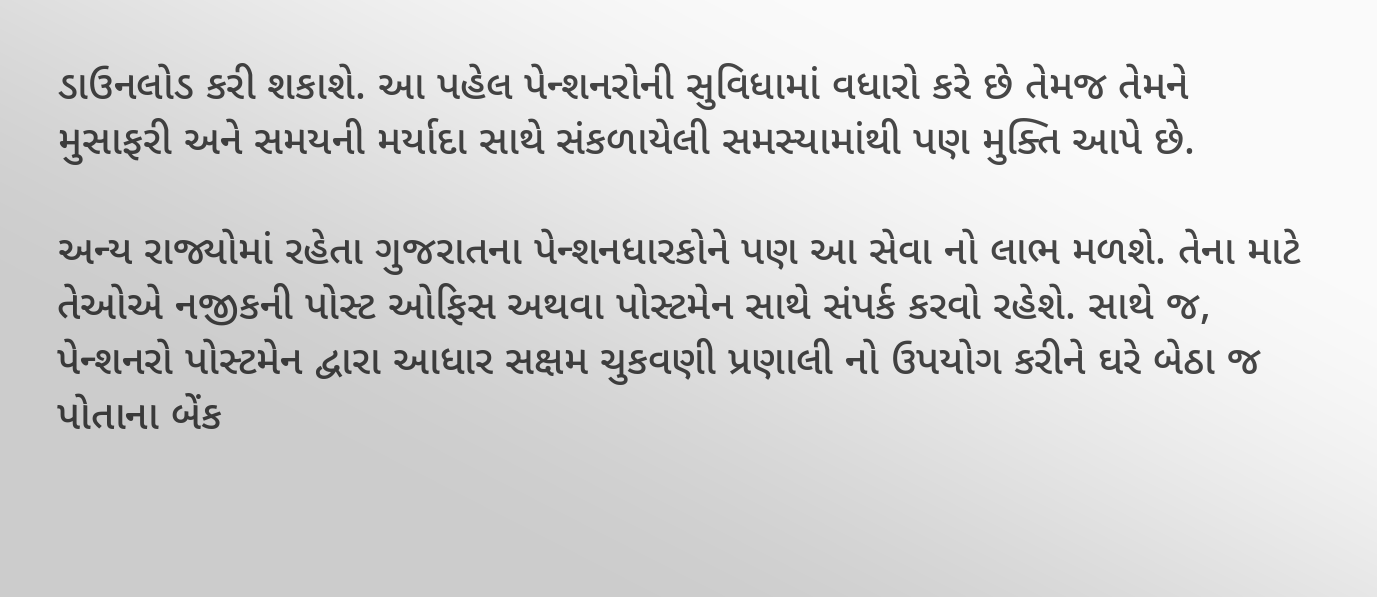ડાઉનલોડ કરી શકાશે. આ પહેલ પેન્શનરોની સુવિધામાં વધારો કરે છે તેમજ તેમને મુસાફરી અને સમયની મર્યાદા સાથે સંકળાયેલી સમસ્યામાંથી પણ મુક્તિ આપે છે.

અન્ય રાજ્યોમાં રહેતા ગુજરાતના પેન્શનધારકોને પણ આ સેવા નો લાભ મળશે. તેના માટે તેઓએ નજીકની પોસ્ટ ઓફિસ અથવા પોસ્ટમેન સાથે સંપર્ક કરવો રહેશે. સાથે જ, પેન્શનરો પોસ્ટમેન દ્વારા આધાર સક્ષમ ચુકવણી પ્રણાલી નો ઉપયોગ કરીને ઘરે બેઠા જ પોતાના બેંક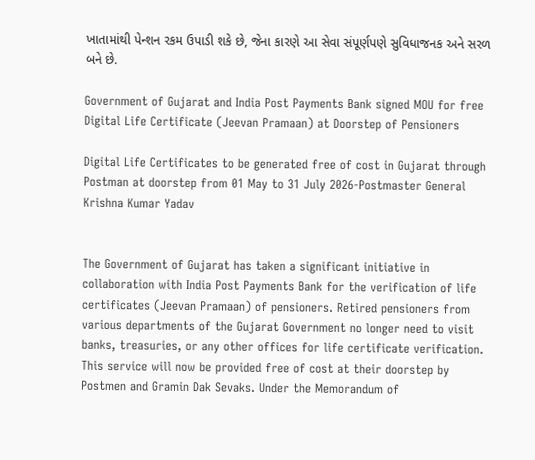ખાતામાંથી પેન્શન રકમ ઉપાડી શકે છે, જેના કારણે આ સેવા સંપૂર્ણપણે સુવિધાજનક અને સરળ બને છે.

Government of Gujarat and India Post Payments Bank signed MOU for free Digital Life Certificate (Jeevan Pramaan) at Doorstep of Pensioners

Digital Life Certificates to be generated free of cost in Gujarat through Postman at doorstep from 01 May to 31 July 2026-Postmaster General Krishna Kumar Yadav


The Government of Gujarat has taken a significant initiative in collaboration with India Post Payments Bank for the verification of life certificates (Jeevan Pramaan) of pensioners. Retired pensioners from various departments of the Gujarat Government no longer need to visit banks, treasuries, or any other offices for life certificate verification. This service will now be provided free of cost at their doorstep by Postmen and Gramin Dak Sevaks. Under the Memorandum of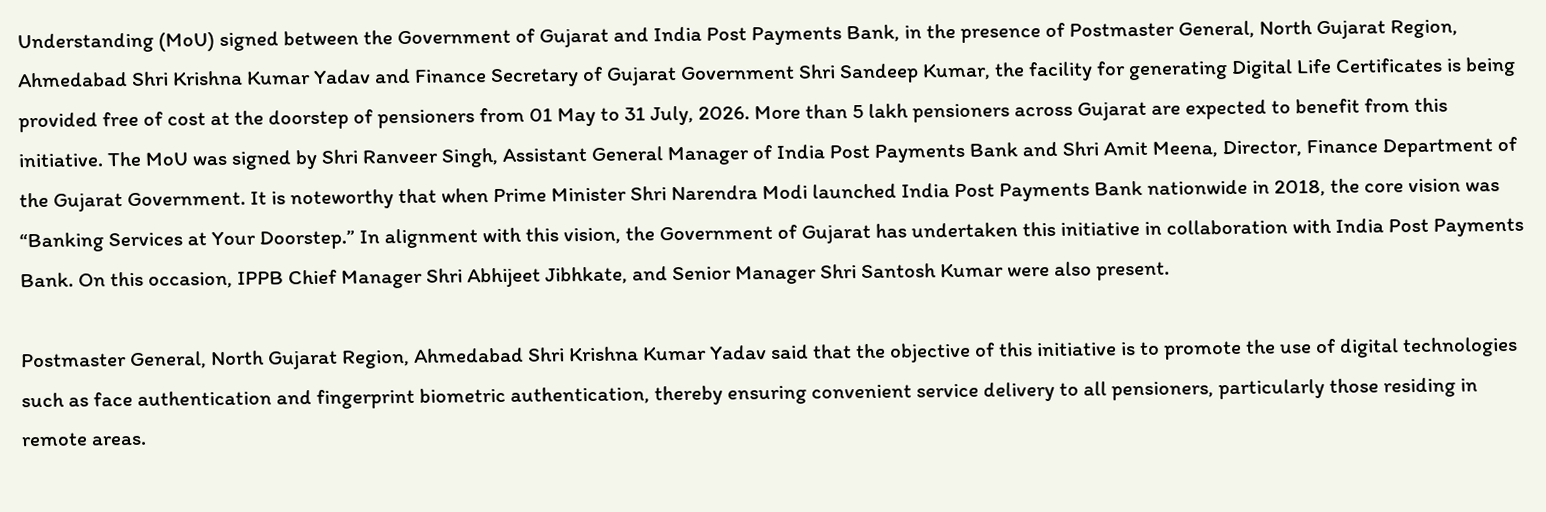Understanding (MoU) signed between the Government of Gujarat and India Post Payments Bank, in the presence of Postmaster General, North Gujarat Region, Ahmedabad Shri Krishna Kumar Yadav and Finance Secretary of Gujarat Government Shri Sandeep Kumar, the facility for generating Digital Life Certificates is being provided free of cost at the doorstep of pensioners from 01 May to 31 July, 2026. More than 5 lakh pensioners across Gujarat are expected to benefit from this initiative. The MoU was signed by Shri Ranveer Singh, Assistant General Manager of India Post Payments Bank and Shri Amit Meena, Director, Finance Department of the Gujarat Government. It is noteworthy that when Prime Minister Shri Narendra Modi launched India Post Payments Bank nationwide in 2018, the core vision was “Banking Services at Your Doorstep.” In alignment with this vision, the Government of Gujarat has undertaken this initiative in collaboration with India Post Payments Bank. On this occasion, IPPB Chief Manager Shri Abhijeet Jibhkate, and Senior Manager Shri Santosh Kumar were also present.

Postmaster General, North Gujarat Region, Ahmedabad Shri Krishna Kumar Yadav said that the objective of this initiative is to promote the use of digital technologies such as face authentication and fingerprint biometric authentication, thereby ensuring convenient service delivery to all pensioners, particularly those residing in remote areas.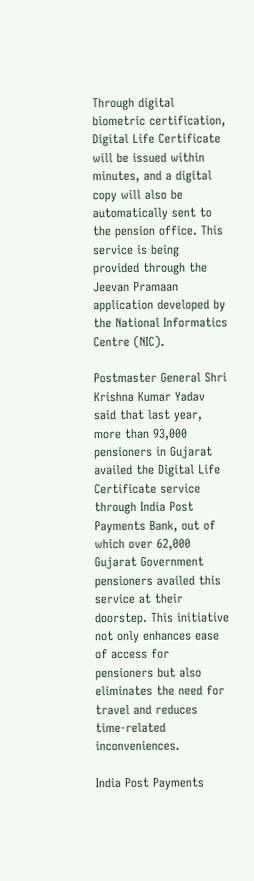Through digital biometric certification, Digital Life Certificate will be issued within minutes, and a digital copy will also be automatically sent to the pension office. This service is being provided through the Jeevan Pramaan application developed by the National Informatics Centre (NIC).

Postmaster General Shri Krishna Kumar Yadav said that last year, more than 93,000 pensioners in Gujarat availed the Digital Life Certificate service through India Post Payments Bank, out of which over 62,000 Gujarat Government pensioners availed this service at their doorstep. This initiative not only enhances ease of access for pensioners but also eliminates the need for travel and reduces time-related inconveniences.

India Post Payments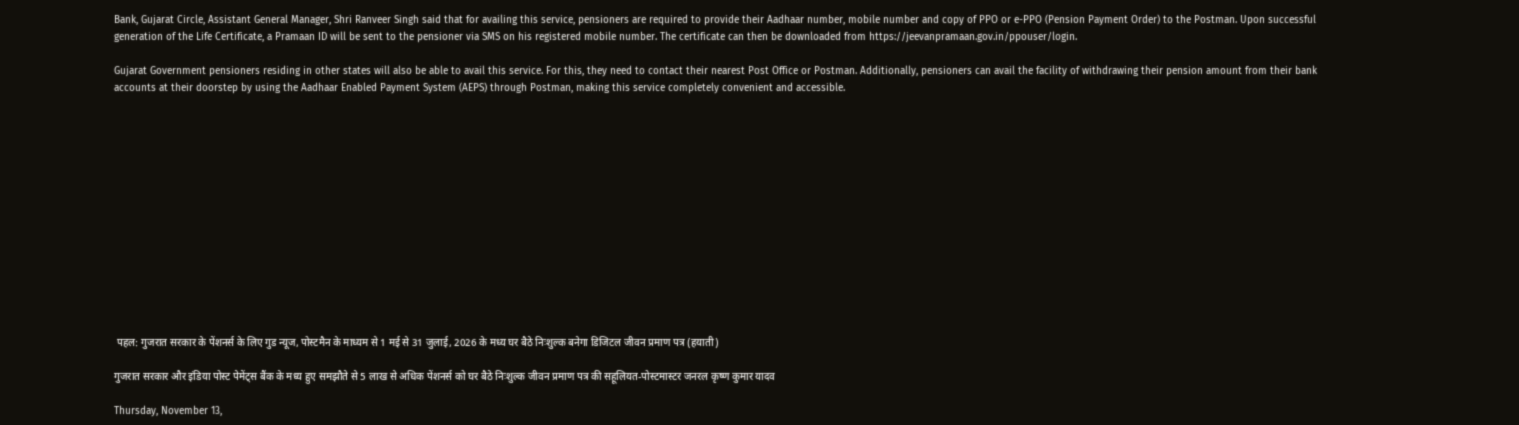Bank, Gujarat Circle, Assistant General Manager, Shri Ranveer Singh said that for availing this service, pensioners are required to provide their Aadhaar number, mobile number and copy of PPO or e-PPO (Pension Payment Order) to the Postman. Upon successful generation of the Life Certificate, a Pramaan ID will be sent to the pensioner via SMS on his registered mobile number. The certificate can then be downloaded from https://jeevanpramaan.gov.in/ppouser/login.

Gujarat Government pensioners residing in other states will also be able to avail this service. For this, they need to contact their nearest Post Office or Postman. Additionally, pensioners can avail the facility of withdrawing their pension amount from their bank accounts at their doorstep by using the Aadhaar Enabled Payment System (AEPS) through Postman, making this service completely convenient and accessible.














 पहल: गुजरात सरकार के पेंशनर्स के लिए गुड न्यूज, पोस्टमैन के माध्यम से 1 मई से 31 जुलाई, 2026 के मध्य घर बैठे निःशुल्क बनेगा डिजिटल जीवन प्रमाण पत्र (हयाती)

गुजरात सरकार और इंडिया पोस्ट पेमेंट्स बैंक के मध्य हुए समझौते से 5 लाख से अधिक पेंशनर्स को घर बैठे निःशुल्क जीवन प्रमाण पत्र की सहूलियत-पोस्टमास्टर जनरल कृष्ण कुमार यादव

Thursday, November 13,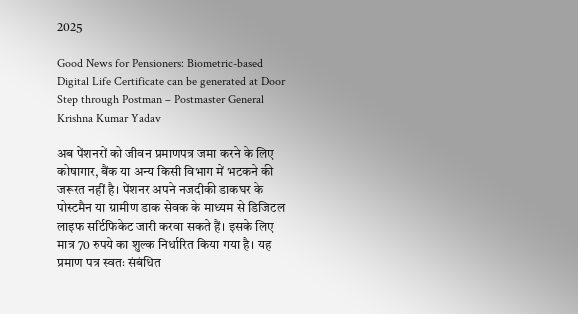2025

Good News for Pensioners: Biometric-based Digital Life Certificate can be generated at Door Step through Postman – Postmaster General Krishna Kumar Yadav

अब पेंशनरों को जीवन प्रमाणपत्र जमा करने के लिए कोषागार, बैंक या अन्य किसी विभाग में भटकने की जरूरत नहीं है। पेंशनर अपने नजदीकी डाकघर के पोस्टमैन या ग्रामीण डाक सेवक के माध्यम से डिजिटल लाइफ सर्टिफिकेट जारी करवा सकते हैं। इसके लिए मात्र 70 रुपये का शुल्क निर्धारित किया गया है। यह प्रमाण पत्र स्वतः संबंधित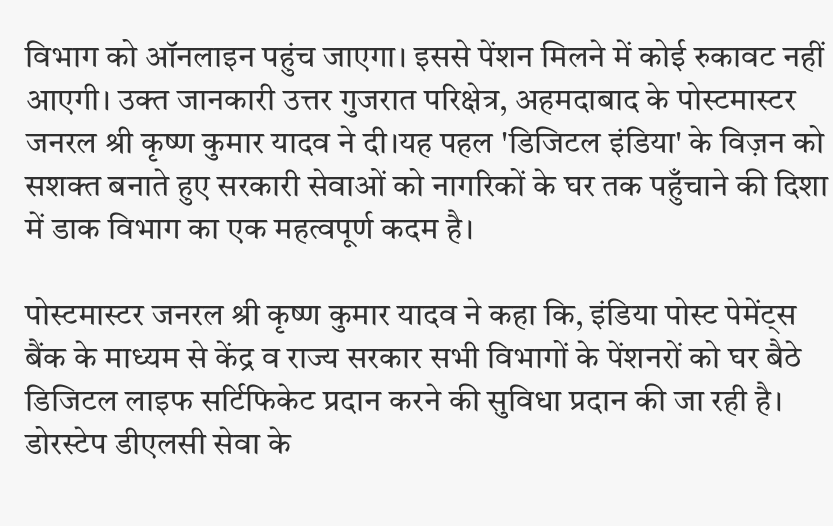विभाग को ऑनलाइन पहुंच जाएगा। इससे पेंशन मिलने में कोई रुकावट नहीं आएगी। उक्त जानकारी उत्तर गुजरात परिक्षेत्र, अहमदाबाद के पोस्टमास्टर जनरल श्री कृष्ण कुमार यादव ने दी।यह पहल 'डिजिटल इंडिया' के विज़न को सशक्त बनाते हुए सरकारी सेवाओं को नागरिकों के घर तक पहुँचाने की दिशा में डाक विभाग का एक महत्वपूर्ण कदम है।

पोस्टमास्टर जनरल श्री कृष्ण कुमार यादव ने कहा कि, इंडिया पोस्ट पेमेंट्स बैंक के माध्यम से केंद्र व राज्य सरकार सभी विभागों के पेंशनरों को घर बैठे डिजिटल लाइफ सर्टिफिकेट प्रदान करने की सुविधा प्रदान की जा रही है। डोरस्टेप डीएलसी सेवा के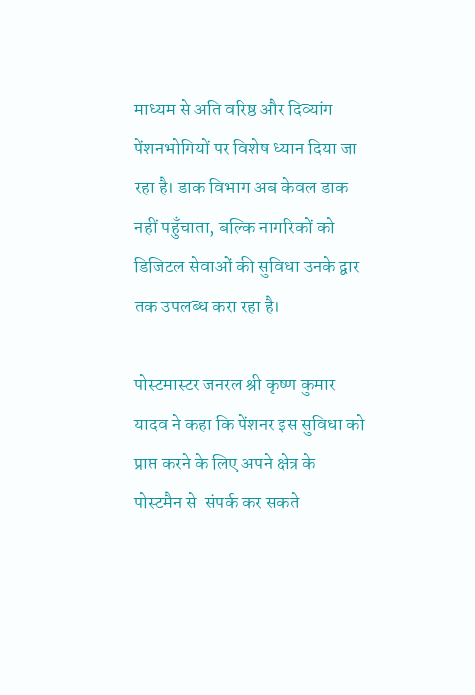माध्यम से अति वरिष्ठ और दिव्यांग पेंशनभोगियों पर विशेष ध्यान दिया जा रहा है। डाक विभाग अब केवल डाक नहीं पहुँचाता, बल्कि नागरिकों को डिजिटल सेवाओं की सुविधा उनके द्वार तक उपलब्ध करा रहा है।

पोस्टमास्टर जनरल श्री कृष्ण कुमार यादव ने कहा कि पेंशनर इस सुविधा को प्राप्त करने के लिए अपने क्षेत्र के पोस्टमैन से  संपर्क कर सकते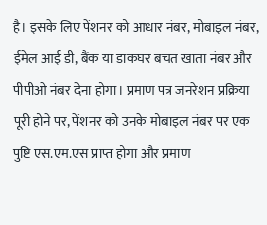है। इसके लिए पेंशनर को आधार नंबर, मोबाइल नंबर, ईमेल आई डी, बैंक या डाकघर बचत खाता नंबर और पीपीओ नंबर देना होगा। प्रमाण पत्र जनरेशन प्रक्रिया पूरी होने पर, पेंशनर को उनके मोबाइल नंबर पर एक पुष्टि एस.एम.एस प्राप्त होगा और प्रमाण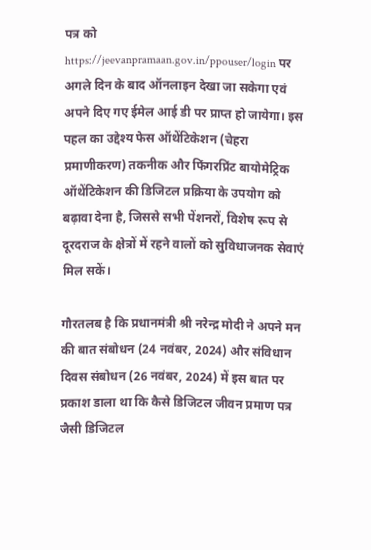पत्र को https://jeevanpramaan.gov.in/ppouser/login पर अगले दिन के बाद ऑनलाइन देखा जा सकेगा एवं अपने दिए गए ईमेल आई डी पर प्राप्त हो जायेगा। इस पहल का उद्देश्य फेस ऑथेंटिकेशन (चेहरा प्रमाणीकरण) तकनीक और फिंगरप्रिंट बायोमेट्रिक ऑथेंटिकेशन की डिजिटल प्रक्रिया के उपयोग को बढ़ावा देना है, जिससे सभी पेंशनरों, विशेष रूप से दूरदराज के क्षेत्रों में रहने वालों को सुविधाजनक सेवाएं मिल सकें।

गौरतलब है कि प्रधानमंत्री श्री नरेन्द्र मोदी ने अपने मन की बात संबोधन (24 नवंबर, 2024) और संविधान दिवस संबोधन (26 नवंबर, 2024) में इस बात पर प्रकाश डाला था कि कैसे डिजिटल जीवन प्रमाण पत्र जैसी डिजिटल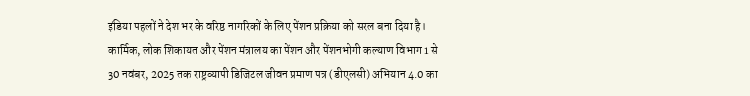इंडिया पहलों ने देश भर के वरिष्ठ नागरिकों के लिए पेंशन प्रक्रिया को सरल बना दिया है। कार्मिक, लोक शिकायत और पेंशन मंत्रालय का पेंशन और पेंशनभोगी कल्याण विभाग 1 से 30 नवंबर, 2025 तक राष्ट्रव्यापी डिजिटल जीवन प्रमाण पत्र (डीएलसी) अभियान 4.0 का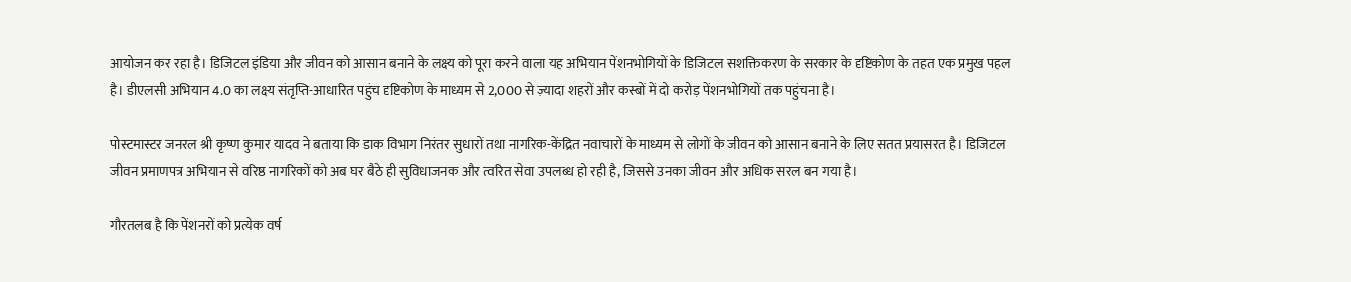आयोजन कर रहा है। डिजिटल इंडिया और जीवन को आसान बनाने के लक्ष्‍य को पूरा करने वाला यह अभियान पेंशनभोगियों के डिजिटल सशक्तिकरण के सरकार के दृष्टिकोण के तहत एक प्रमुख पहल है। डीएलसी अभियान 4.0 का लक्ष्य संतृप्ति-आधारित पहुंच दृष्टिकोण के माध्यम से 2,000 से ज़्यादा शहरों और कस्बों में दो करोड़ पेंशनभोगियों तक पहुंचना है।

पोस्टमास्टर जनरल श्री कृष्ण कुमार यादव ने बताया कि डाक विभाग निरंतर सुधारों तथा नागरिक-केंद्रित नवाचारों के माध्यम से लोगों के जीवन को आसान बनाने के लिए सतत प्रयासरत है। डिजिटल जीवन प्रमाणपत्र अभियान से वरिष्ठ नागरिकों को अब घर बैठे ही सुविधाजनक और त्वरित सेवा उपलब्ध हो रही है, जिससे उनका जीवन और अधिक सरल बन गया है।

गौरतलब है कि पेंशनरों को प्रत्येक वर्ष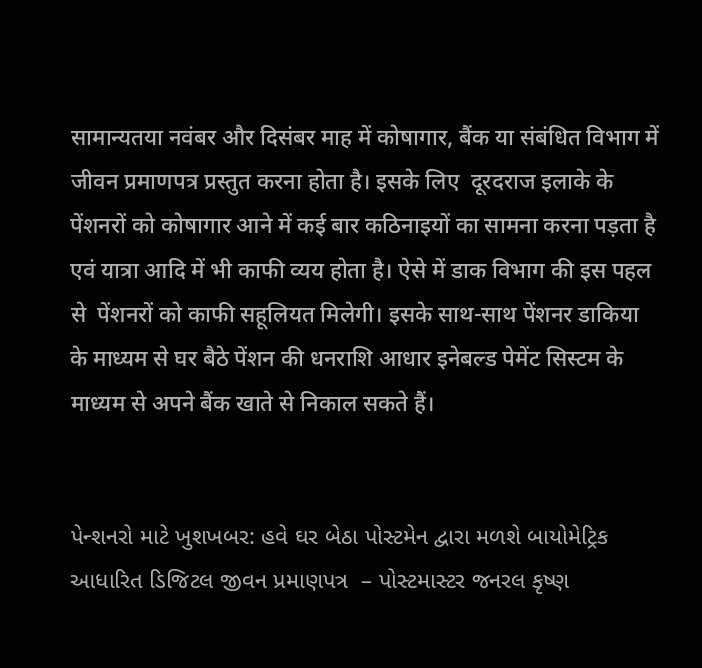सामान्यतया नवंबर और दिसंबर माह में कोषागार, बैंक या संबंधित विभाग में जीवन प्रमाणपत्र प्रस्तुत करना होता है। इसके लिए  दूरदराज इलाके के पेंशनरों को कोषागार आने में कई बार कठिनाइयों का सामना करना पड़ता है एवं यात्रा आदि में भी काफी व्यय होता है। ऐसे में डाक विभाग की इस पहल से  पेंशनरों को काफी सहूलियत मिलेगी। इसके साथ-साथ पेंशनर डाकिया के माध्यम से घर बैठे पेंशन की धनराशि आधार इनेबल्ड पेमेंट सिस्टम के माध्यम से अपने बैंक खाते से निकाल सकते हैं।


પેન્શનરો માટે ખુશખબર: હવે ઘર બેઠા પોસ્ટમેન દ્વારા મળશે બાયોમેટ્રિક આધારિત ડિજિટલ જીવન પ્રમાણપત્ર  – પોસ્ટમાસ્ટર જનરલ કૃષ્ણ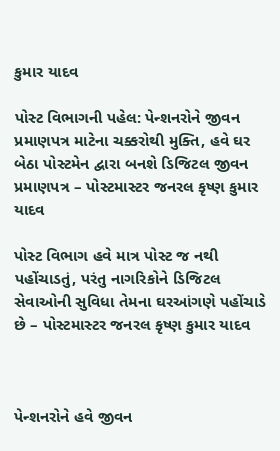કુમાર યાદવ

પોસ્ટ વિભાગની પહેલ: પેન્શનરોને જીવન પ્રમાણપત્ર માટેના ચક્કરોથી મુક્તિ, હવે ઘર બેઠા પોસ્ટમેન દ્વારા બનશે ડિજિટલ જીવન પ્રમાણપત્ર – પોસ્ટમાસ્ટર જનરલ કૃષ્ણ કુમાર યાદવ

પોસ્ટ વિભાગ હવે માત્ર પોસ્ટ જ નથી પહોંચાડતું, પરંતુ નાગરિકોને ડિજિટલ સેવાઓની સુવિધા તેમના ઘરઆંગણે પહોંચાડે છે – પોસ્ટમાસ્ટર જનરલ કૃષ્ણ કુમાર યાદવ



પેન્શનરોને હવે જીવન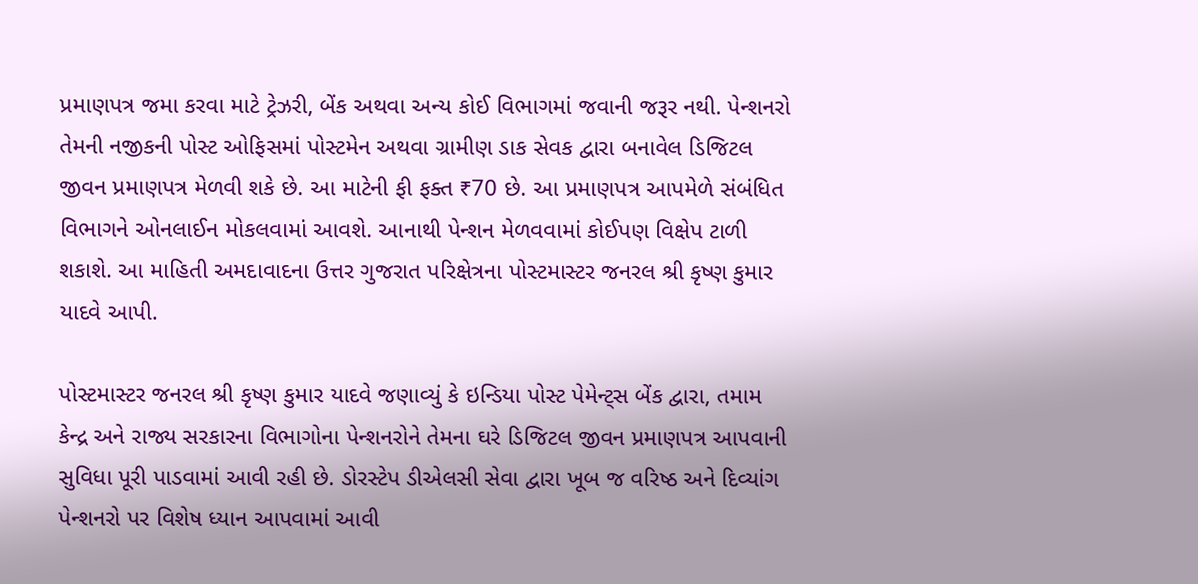પ્રમાણપત્ર જમા કરવા માટે ટ્રેઝરી, બેંક અથવા અન્ય કોઈ વિભાગમાં જવાની જરૂર નથી. પેન્શનરો તેમની નજીકની પોસ્ટ ઓફિસમાં પોસ્ટમેન અથવા ગ્રામીણ ડાક સેવક દ્વારા બનાવેલ ડિજિટલ જીવન પ્રમાણપત્ર મેળવી શકે છે. આ માટેની ફી ફક્ત ₹70 છે. આ પ્રમાણપત્ર આપમેળે સંબંધિત વિભાગને ઓનલાઈન મોકલવામાં આવશે. આનાથી પેન્શન મેળવવામાં કોઈપણ વિક્ષેપ ટાળી શકાશે. આ માહિતી અમદાવાદના ઉત્તર ગુજરાત પરિક્ષેત્રના પોસ્ટમાસ્ટર જનરલ શ્રી કૃષ્ણ કુમાર યાદવે આપી.

પોસ્ટમાસ્ટર જનરલ શ્રી કૃષ્ણ કુમાર યાદવે જણાવ્યું કે ઇન્ડિયા પોસ્ટ પેમેન્ટ્સ બેંક દ્વારા, તમામ કેન્દ્ર અને રાજ્ય સરકારના વિભાગોના પેન્શનરોને તેમના ઘરે ડિજિટલ જીવન પ્રમાણપત્ર આપવાની સુવિધા પૂરી પાડવામાં આવી રહી છે. ડોરસ્ટેપ ડીએલસી સેવા દ્વારા ખૂબ જ વરિષ્ઠ અને દિવ્યાંગ પેન્શનરો પર વિશેષ ધ્યાન આપવામાં આવી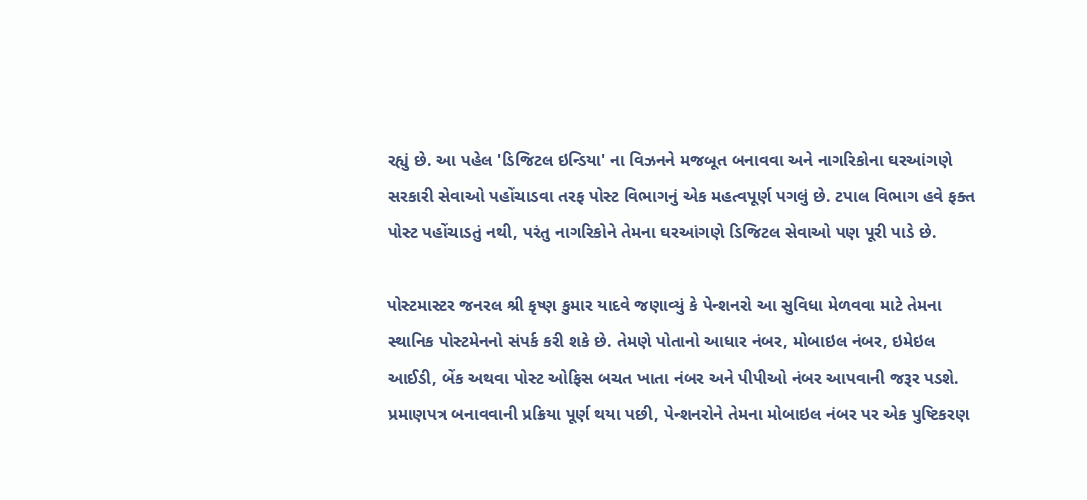રહ્યું છે. આ પહેલ 'ડિજિટલ ઇન્ડિયા' ના વિઝનને મજબૂત બનાવવા અને નાગરિકોના ઘરઆંગણે સરકારી સેવાઓ પહોંચાડવા તરફ પોસ્ટ વિભાગનું એક મહત્વપૂર્ણ પગલું છે. ટપાલ વિભાગ હવે ફક્ત પોસ્ટ પહોંચાડતું નથી, પરંતુ નાગરિકોને તેમના ઘરઆંગણે ડિજિટલ સેવાઓ પણ પૂરી પાડે છે.

પોસ્ટમાસ્ટર જનરલ શ્રી કૃષ્ણ કુમાર યાદવે જણાવ્યું કે પેન્શનરો આ સુવિધા મેળવવા માટે તેમના સ્થાનિક પોસ્ટમેનનો સંપર્ક કરી શકે છે. તેમણે પોતાનો આધાર નંબર, મોબાઇલ નંબર, ઇમેઇલ આઈડી, બેંક અથવા પોસ્ટ ઓફિસ બચત ખાતા નંબર અને પીપીઓ નંબર આપવાની જરૂર પડશે. પ્રમાણપત્ર બનાવવાની પ્રક્રિયા પૂર્ણ થયા પછી, પેન્શનરોને તેમના મોબાઇલ નંબર પર એક પુષ્ટિકરણ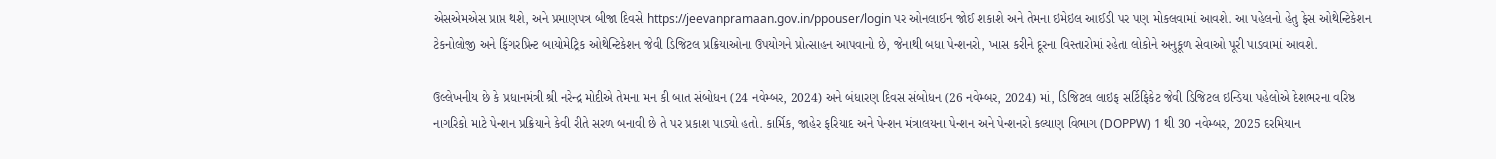એસએમએસ પ્રાપ્ત થશે, અને પ્રમાણપત્ર બીજા દિવસે https://jeevanpramaan.gov.in/ppouser/login પર ઓનલાઈન જોઈ શકાશે અને તેમના ઇમેઇલ આઈડી પર પણ મોકલવામાં આવશે. આ પહેલનો હેતુ ફેસ ઓથેન્ટિકેશન ટેકનોલોજી અને ફિંગરપ્રિન્ટ બાયોમેટ્રિક ઓથેન્ટિકેશન જેવી ડિજિટલ પ્રક્રિયાઓના ઉપયોગને પ્રોત્સાહન આપવાનો છે, જેનાથી બધા પેન્શનરો, ખાસ કરીને દૂરના વિસ્તારોમાં રહેતા લોકોને અનુકૂળ સેવાઓ પૂરી પાડવામાં આવશે.

ઉલ્લેખનીય છે કે પ્રધાનમંત્રી શ્રી નરેન્દ્ર મોદીએ તેમના મન કી બાત સંબોધન (24 નવેમ્બર, 2024) અને બંધારણ દિવસ સંબોધન (26 નવેમ્બર, 2024) માં, ડિજિટલ લાઇફ સર્ટિફિકેટ જેવી ડિજિટલ ઇન્ડિયા પહેલોએ દેશભરના વરિષ્ઠ નાગરિકો માટે પેન્શન પ્રક્રિયાને કેવી રીતે સરળ બનાવી છે તે પર પ્રકાશ પાડ્યો હતો. કાર્મિક, જાહેર ફરિયાદ અને પેન્શન મંત્રાલયના પેન્શન અને પેન્શનરો કલ્યાણ વિભાગ (DOPPW) 1 થી 30 નવેમ્બર, 2025 દરમિયાન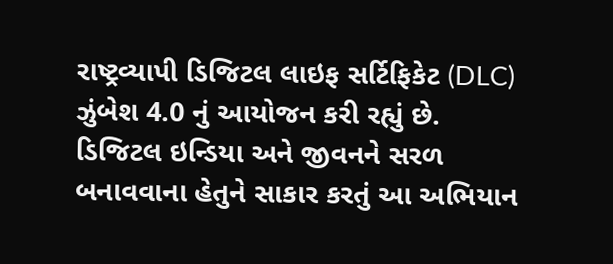રાષ્ટ્રવ્યાપી ડિજિટલ લાઇફ સર્ટિફિકેટ (DLC) ઝુંબેશ 4.0 નું આયોજન કરી રહ્યું છે. ડિજિટલ ઇન્ડિયા અને જીવનને સરળ બનાવવાના હેતુને સાકાર કરતું આ અભિયાન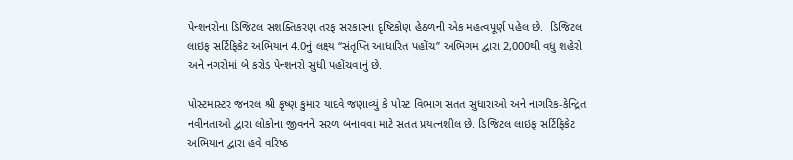પેન્શનરોના ડિજિટલ સશક્તિકરણ તરફ સરકારના દૃષ્ટિકોણ હેઠળની એક મહત્વપૂર્ણ પહેલ છે.  ડિજિટલ લાઇફ સર્ટિફિકેટ અભિયાન 4.0નું લક્ષ્ય “સંતૃપ્તિ આધારિત પહોંચ” અભિગમ દ્વારા 2,000થી વધુ શહેરો અને નગરોમાં બે કરોડ પેન્શનરો સુધી પહોંચવાનું છે.

પોસ્ટમાસ્ટર જનરલ શ્રી કૃષ્ણ કુમાર યાદવે જણાવ્યું કે પોસ્ટ વિભાગ સતત સુધારાઓ અને નાગરિક-કેન્દ્રિત નવીનતાઓ દ્વારા લોકોના જીવનને સરળ બનાવવા માટે સતત પ્રયત્નશીલ છે. ડિજિટલ લાઇફ સર્ટિફિકેટ અભિયાન દ્વારા હવે વરિષ્ઠ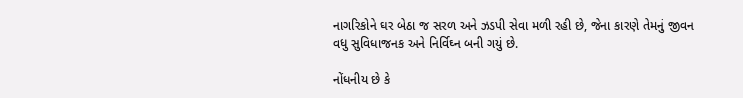નાગરિકોને ઘર બેઠા જ સરળ અને ઝડપી સેવા મળી રહી છે, જેના કારણે તેમનું જીવન વધુ સુવિધાજનક અને નિર્વિઘ્ન બની ગયું છે.

નોંધનીય છે કે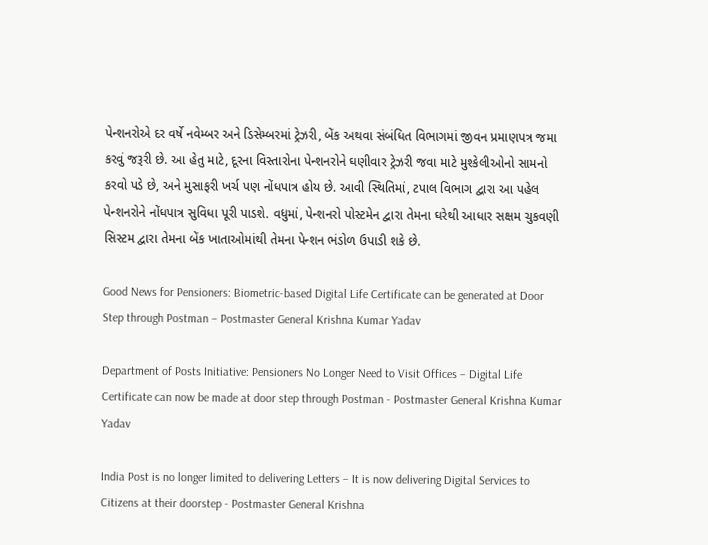પેન્શનરોએ દર વર્ષે નવેમ્બર અને ડિસેમ્બરમાં ટ્રેઝરી, બેંક અથવા સંબંધિત વિભાગમાં જીવન પ્રમાણપત્ર જમા કરવું જરૂરી છે. આ હેતુ માટે, દૂરના વિસ્તારોના પેન્શનરોને ઘણીવાર ટ્રેઝરી જવા માટે મુશ્કેલીઓનો સામનો કરવો પડે છે, અને મુસાફરી ખર્ચ પણ નોંધપાત્ર હોય છે. આવી સ્થિતિમાં, ટપાલ વિભાગ દ્વારા આ પહેલ પેન્શનરોને નોંધપાત્ર સુવિધા પૂરી પાડશે. વધુમાં, પેન્શનરો પોસ્ટમેન દ્વારા તેમના ઘરેથી આધાર સક્ષમ ચુકવણી સિસ્ટમ દ્વારા તેમના બેંક ખાતાઓમાંથી તેમના પેન્શન ભંડોળ ઉપાડી શકે છે.

Good News for Pensioners: Biometric-based Digital Life Certificate can be generated at Door Step through Postman – Postmaster General Krishna Kumar Yadav

Department of Posts Initiative: Pensioners No Longer Need to Visit Offices – Digital Life Certificate can now be made at door step through Postman - Postmaster General Krishna Kumar Yadav

India Post is no longer limited to delivering Letters – It is now delivering Digital Services to Citizens at their doorstep - Postmaster General Krishna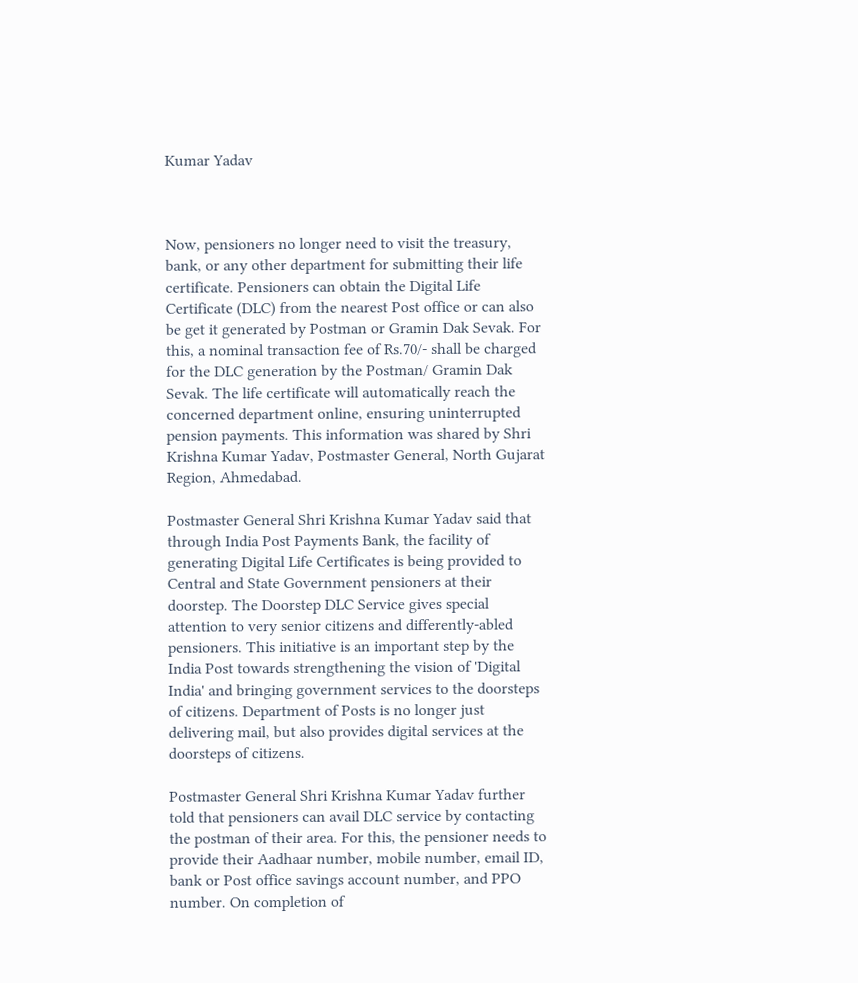Kumar Yadav



Now, pensioners no longer need to visit the treasury, bank, or any other department for submitting their life certificate. Pensioners can obtain the Digital Life Certificate (DLC) from the nearest Post office or can also be get it generated by Postman or Gramin Dak Sevak. For this, a nominal transaction fee of Rs.70/- shall be charged for the DLC generation by the Postman/ Gramin Dak Sevak. The life certificate will automatically reach the concerned department online, ensuring uninterrupted pension payments. This information was shared by Shri Krishna Kumar Yadav, Postmaster General, North Gujarat Region, Ahmedabad.

Postmaster General Shri Krishna Kumar Yadav said that through India Post Payments Bank, the facility of generating Digital Life Certificates is being provided to Central and State Government pensioners at their doorstep. The Doorstep DLC Service gives special attention to very senior citizens and differently-abled pensioners. This initiative is an important step by the India Post towards strengthening the vision of 'Digital India' and bringing government services to the doorsteps of citizens. Department of Posts is no longer just delivering mail, but also provides digital services at the doorsteps of citizens.

Postmaster General Shri Krishna Kumar Yadav further told that pensioners can avail DLC service by contacting the postman of their area. For this, the pensioner needs to provide their Aadhaar number, mobile number, email ID, bank or Post office savings account number, and PPO number. On completion of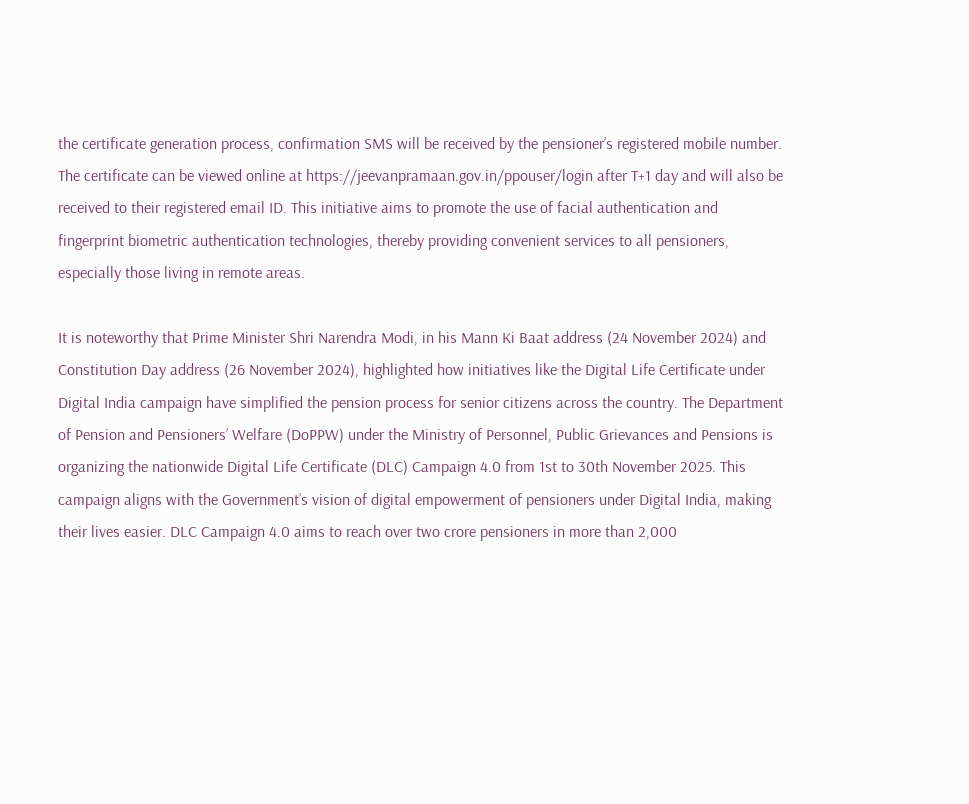the certificate generation process, confirmation SMS will be received by the pensioner’s registered mobile number. The certificate can be viewed online at https://jeevanpramaan.gov.in/ppouser/login after T+1 day and will also be received to their registered email ID. This initiative aims to promote the use of facial authentication and fingerprint biometric authentication technologies, thereby providing convenient services to all pensioners, especially those living in remote areas.

It is noteworthy that Prime Minister Shri Narendra Modi, in his Mann Ki Baat address (24 November 2024) and Constitution Day address (26 November 2024), highlighted how initiatives like the Digital Life Certificate under Digital India campaign have simplified the pension process for senior citizens across the country. The Department of Pension and Pensioners’ Welfare (DoPPW) under the Ministry of Personnel, Public Grievances and Pensions is organizing the nationwide Digital Life Certificate (DLC) Campaign 4.0 from 1st to 30th November 2025. This campaign aligns with the Government’s vision of digital empowerment of pensioners under Digital India, making their lives easier. DLC Campaign 4.0 aims to reach over two crore pensioners in more than 2,000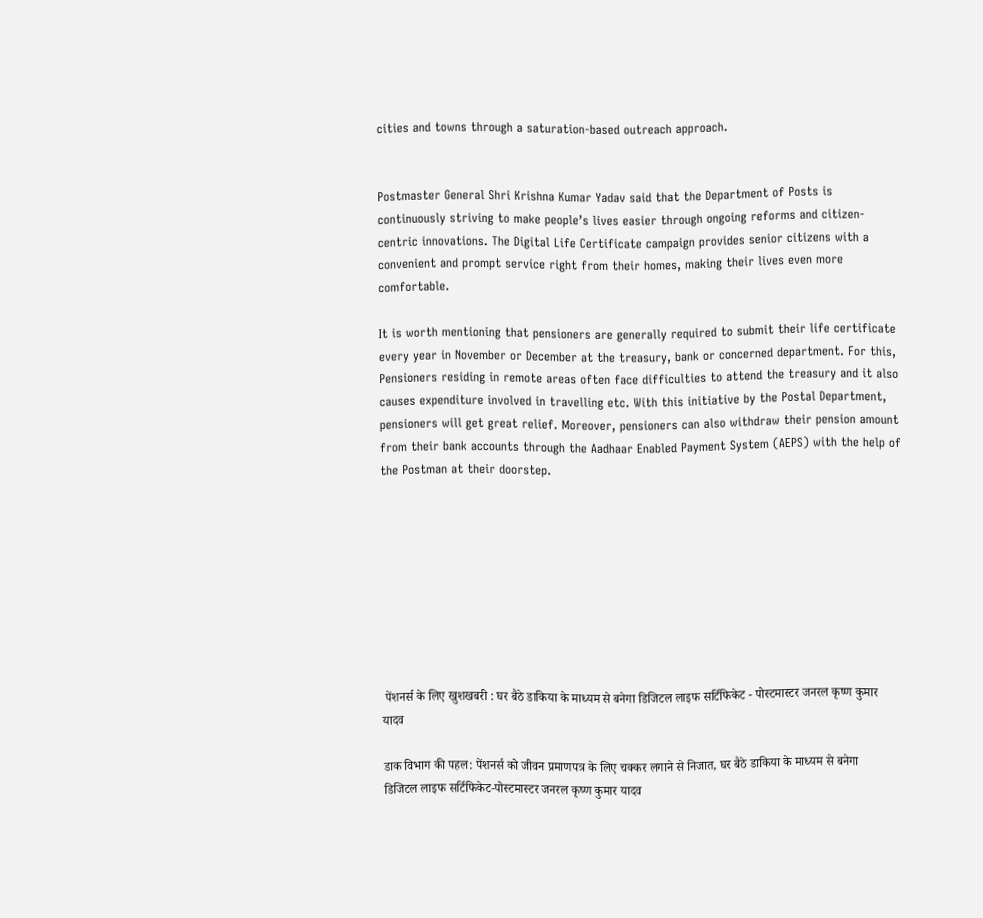cities and towns through a saturation-based outreach approach.


Postmaster General Shri Krishna Kumar Yadav said that the Department of Posts is continuously striving to make people’s lives easier through ongoing reforms and citizen-centric innovations. The Digital Life Certificate campaign provides senior citizens with a convenient and prompt service right from their homes, making their lives even more comfortable.

It is worth mentioning that pensioners are generally required to submit their life certificate every year in November or December at the treasury, bank or concerned department. For this, Pensioners residing in remote areas often face difficulties to attend the treasury and it also causes expenditure involved in travelling etc. With this initiative by the Postal Department, pensioners will get great relief. Moreover, pensioners can also withdraw their pension amount from their bank accounts through the Aadhaar Enabled Payment System (AEPS) with the help of the Postman at their doorstep.









 पेंशनर्स के लिए खुशखबरी : घर बैठे डाकिया के माध्यम से बनेगा डिजिटल लाइफ सर्टिफिकेट - पोस्टमास्टर जनरल कृष्ण कुमार यादव

डाक विभाग की पहल: पेंशनर्स को जीवन प्रमाणपत्र के लिए चक्कर लगाने से निजात, घर बैठे डाकिया के माध्यम से बनेगा डिजिटल लाइफ सर्टिफिकेट-पोस्टमास्टर जनरल कृष्ण कुमार यादव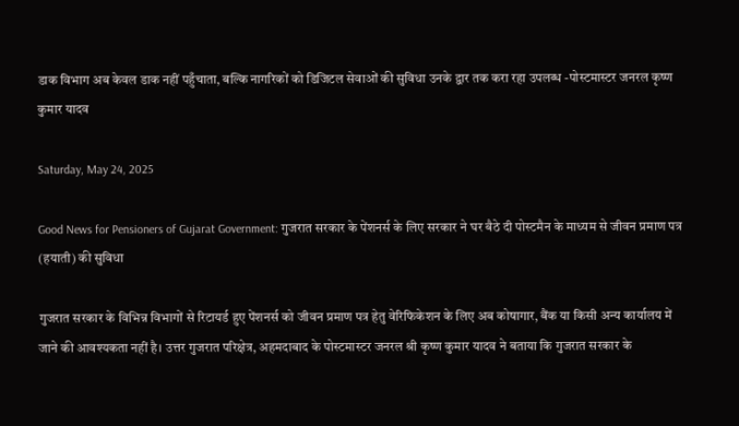डाक विभाग अब केवल डाक नहीं पहुँचाता, बल्कि नागरिकों को डिजिटल सेवाओं की सुविधा उनके द्वार तक करा रहा उपलब्ध -पोस्टमास्टर जनरल कृष्ण कुमार यादव

Saturday, May 24, 2025

Good News for Pensioners of Gujarat Government: गुजरात सरकार के पेंशनर्स के लिए सरकार ने घर बैठे दी पोस्टमैन के माध्यम से जीवन प्रमाण पत्र (हयाती) की सुविधा

गुजरात सरकार के विभिन्न विभागों से रिटायर्ड हुए पेंशनर्स को जीवन प्रमाण पत्र हेतु वेरिफिकेशन के लिए अब कोषागार, बैंक या किसी अन्य कार्यालय में जाने की आवश्यकता नहीं है। उत्तर गुजरात परिक्षेत्र, अहमदाबाद के पोस्टमास्टर जनरल श्री कृष्ण कुमार यादव ने बताया कि गुजरात सरकार के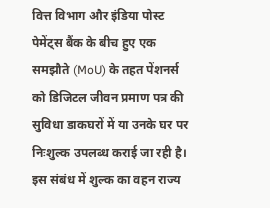वित्त विभाग और इंडिया पोस्ट पेमेंट्स बैंक के बीच हुए एक समझौते (MoU) के तहत पेंशनर्स को डिजिटल जीवन प्रमाण पत्र की सुविधा डाकघरों में या उनके घर पर निःशुल्क उपलब्ध कराई जा रही है। इस संबंध में शुल्क का वहन राज्य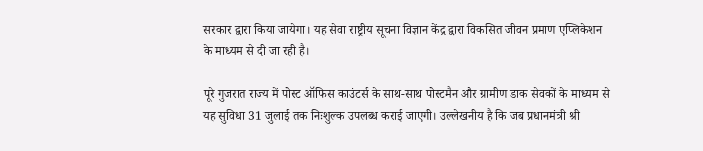सरकार द्वारा किया जायेगा। यह सेवा राष्ट्रीय सूचना विज्ञान केंद्र द्वारा विकसित जीवन प्रमाण एप्लिकेशन के माध्यम से दी जा रही है।

पूरे गुजरात राज्य में पोस्ट ऑफिस काउंटर्स के साथ-साथ पोस्टमैन और ग्रामीण डाक सेवकों के माध्यम से यह सुविधा 31 जुलाई तक निःशुल्क उपलब्ध कराई जाएगी। उल्लेखनीय है कि जब प्रधानमंत्री श्री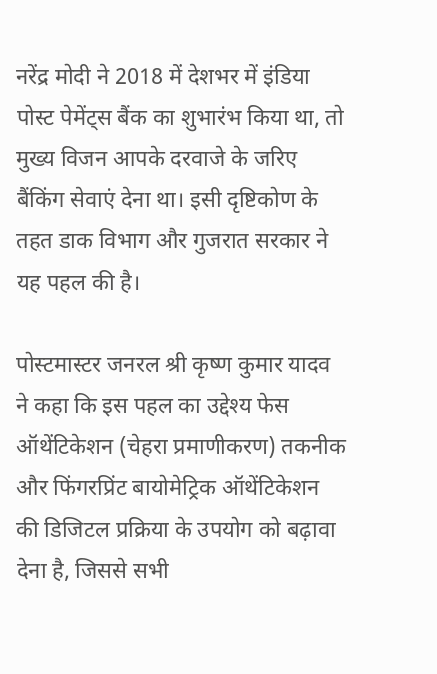नरेंद्र मोदी ने 2018 में देशभर में इंडिया पोस्ट पेमेंट्स बैंक का शुभारंभ किया था, तो मुख्य विजन आपके दरवाजे के जरिए बैंकिंग सेवाएं देना था। इसी दृष्टिकोण के तहत डाक विभाग और गुजरात सरकार ने यह पहल की है।

पोस्टमास्टर जनरल श्री कृष्ण कुमार यादव ने कहा कि इस पहल का उद्देश्य फेस ऑथेंटिकेशन (चेहरा प्रमाणीकरण) तकनीक और फिंगरप्रिंट बायोमेट्रिक ऑथेंटिकेशन की डिजिटल प्रक्रिया के उपयोग को बढ़ावा देना है, जिससे सभी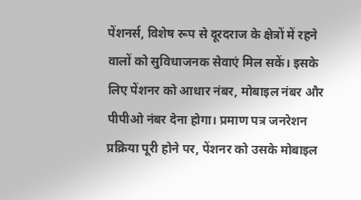पेंशनर्स, विशेष रूप से दूरदराज के क्षेत्रों में रहने वालों को सुविधाजनक सेवाएं मिल सकें। इसके लिए पेंशनर को आधार नंबर, मोबाइल नंबर और पीपीओ नंबर देना होगा। प्रमाण पत्र जनरेशन प्रक्रिया पूरी होने पर, पेंशनर को उसके मोबाइल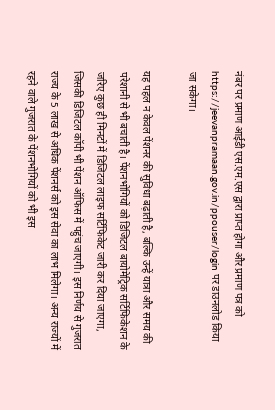नंबर पर प्रमाण आईडी एस.एम.एस द्वारा प्राप्त होगा और प्रमाण पत्र को https://jeevanpramaan.gov.in/ppouser/login पर डाउनलोड किया जा सकेगा।

यह पहल न केवल पेंशनर की सुविधा बढ़ाती है, बल्कि उन्हें यात्रा और समय की परेशानी से भी बचाती है। पेंशनभोगियों को डिजिटल बायोमेट्रिक सर्टिफिकेशन के जरिए कुछ ही मिनटों में डिजिटल लाइफ सर्टिफिकेट जारी कर दिया जाएगा, जिसकी डिजिटल कॉपी भी पेंशन ऑफिस में पहुंच जाएगी। इस निर्णय से गुजरात राज्य के 5 लाख से अधिक पेंशनर्स को इस सेवा का लाभ मिलेगा। अन्य राज्यों में रहने वाले गुजरात के पेंशनभोगियों को भी इस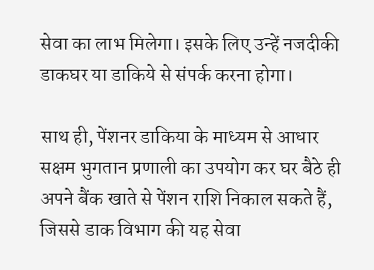सेवा का लाभ मिलेगा। इसके लिए उन्हें नजदीकी डाकघर या डाकिये से संपर्क करना होगा।

साथ ही, पेंशनर डाकिया के माध्यम से आधार सक्षम भुगतान प्रणाली का उपयोग कर घर बैठे ही अपने बैंक खाते से पेंशन राशि निकाल सकते हैं, जिससे डाक विभाग की यह सेवा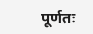पूर्णतः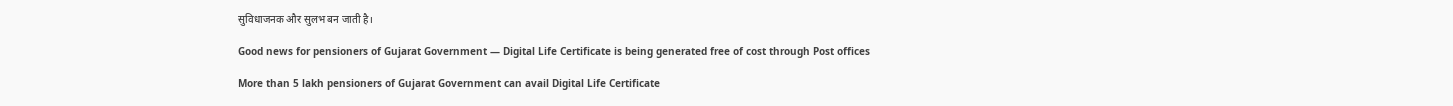सुविधाजनक और सुलभ बन जाती है।

Good news for pensioners of Gujarat Government — Digital Life Certificate is being generated free of cost through Post offices

More than 5 lakh pensioners of Gujarat Government can avail Digital Life Certificate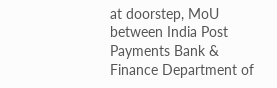at doorstep, MoU between India Post Payments Bank & Finance Department of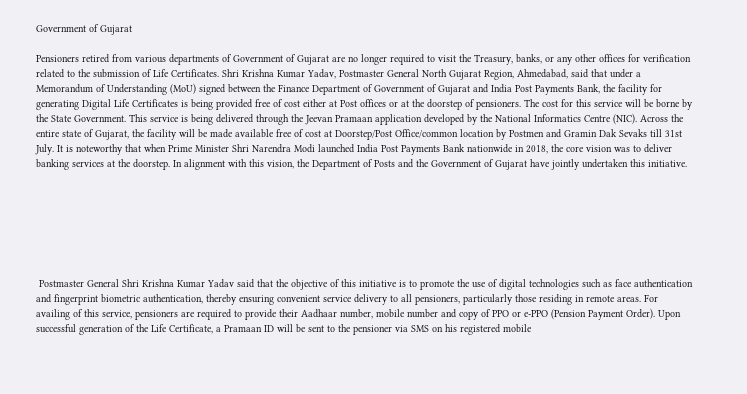Government of Gujarat

Pensioners retired from various departments of Government of Gujarat are no longer required to visit the Treasury, banks, or any other offices for verification related to the submission of Life Certificates. Shri Krishna Kumar Yadav, Postmaster General North Gujarat Region, Ahmedabad, said that under a Memorandum of Understanding (MoU) signed between the Finance Department of Government of Gujarat and India Post Payments Bank, the facility for generating Digital Life Certificates is being provided free of cost either at Post offices or at the doorstep of pensioners. The cost for this service will be borne by the State Government. This service is being delivered through the Jeevan Pramaan application developed by the National Informatics Centre (NIC). Across the entire state of Gujarat, the facility will be made available free of cost at Doorstep/Post Office/common location by Postmen and Gramin Dak Sevaks till 31st July. It is noteworthy that when Prime Minister Shri Narendra Modi launched India Post Payments Bank nationwide in 2018, the core vision was to deliver banking services at the doorstep. In alignment with this vision, the Department of Posts and the Government of Gujarat have jointly undertaken this initiative.







 Postmaster General Shri Krishna Kumar Yadav said that the objective of this initiative is to promote the use of digital technologies such as face authentication and fingerprint biometric authentication, thereby ensuring convenient service delivery to all pensioners, particularly those residing in remote areas. For availing of this service, pensioners are required to provide their Aadhaar number, mobile number and copy of PPO or e-PPO (Pension Payment Order). Upon successful generation of the Life Certificate, a Pramaan ID will be sent to the pensioner via SMS on his registered mobile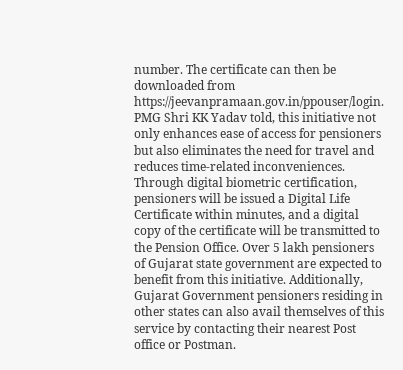number. The certificate can then be downloaded from https://jeevanpramaan.gov.in/ppouser/login. PMG Shri KK Yadav told, this initiative not only enhances ease of access for pensioners but also eliminates the need for travel and reduces time-related inconveniences. Through digital biometric certification, pensioners will be issued a Digital Life Certificate within minutes, and a digital copy of the certificate will be transmitted to the Pension Office. Over 5 lakh pensioners of Gujarat state government are expected to benefit from this initiative. Additionally, Gujarat Government pensioners residing in other states can also avail themselves of this service by contacting their nearest Post office or Postman.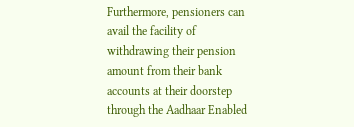Furthermore, pensioners can avail the facility of withdrawing their pension amount from their bank accounts at their doorstep through the Aadhaar Enabled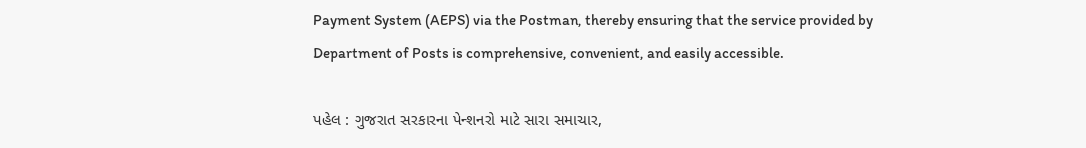Payment System (AEPS) via the Postman, thereby ensuring that the service provided by Department of Posts is comprehensive, convenient, and easily accessible.

પહેલ : ગુજરાત સરકારના પેન્શનરો માટે સારા સમાચાર,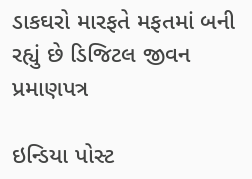ડાકઘરો મારફતે મફતમાં બની રહ્યું છે ડિજિટલ જીવન પ્રમાણપત્ર

ઇન્ડિયા પોસ્ટ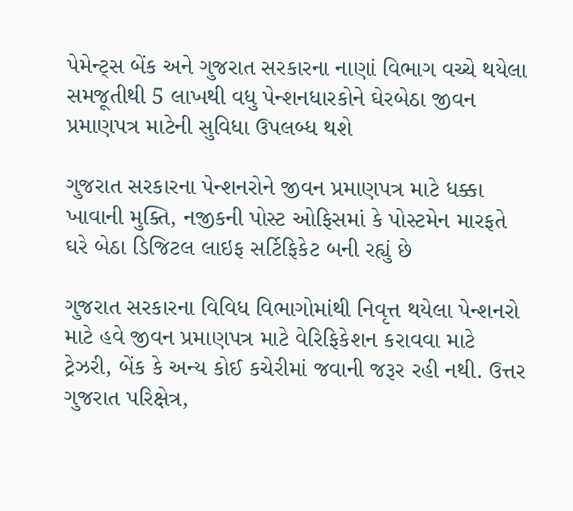પેમેન્ટ્સ બેંક અને ગુજરાત સરકારના નાણાં વિભાગ વચ્ચે થયેલા સમજૂતીથી 5 લાખથી વધુ પેન્શનધારકોને ઘેરબેઠા જીવન પ્રમાણપત્ર માટેની સુવિધા ઉપલબ્ધ થશે

ગુજરાત સરકારના પેન્શનરોને જીવન પ્રમાણપત્ર માટે ધક્કા ખાવાની મુક્તિ, નજીકની પોસ્ટ ઓફિસમાં કે પોસ્ટમેન મારફતે ઘરે બેઠા ડિજિટલ લાઇફ સર્ટિફિકેટ બની રહ્યું છે

ગુજરાત સરકારના વિવિધ વિભાગોમાંથી નિવૃત્ત થયેલા પેન્શનરો માટે હવે જીવન પ્રમાણપત્ર માટે વેરિફિકેશન કરાવવા માટે ટ્રેઝરી, બેંક કે અન્ય કોઈ કચેરીમાં જવાની જરૂર રહી નથી. ઉત્તર ગુજરાત પરિક્ષેત્ર,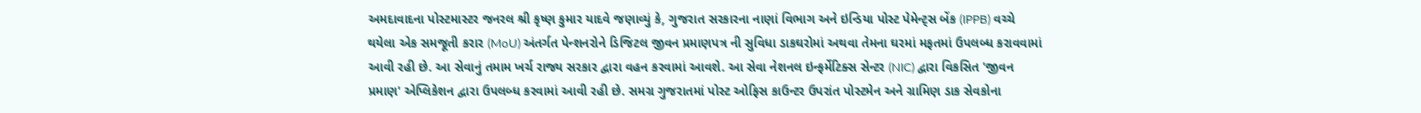અમદાવાદના પોસ્ટમાસ્ટર જનરલ શ્રી કૃષ્ણ કુમાર યાદવે જણાવ્યું કે, ગુજરાત સરકારના નાણાં વિભાગ અને ઇન્ડિયા પોસ્ટ પેમેન્ટ્સ બેંક (IPPB) વચ્ચે થયેલા એક સમજૂતી કરાર (MoU) અંતર્ગત પેન્શનરોને ડિજિટલ જીવન પ્રમાણપત્ર ની સુવિધા ડાકઘરોમાં અથવા તેમના ઘરમાં મફતમાં ઉપલબ્ધ કરાવવામાં આવી રહી છે. આ સેવાનું તમામ ખર્ચ રાજ્ય સરકાર દ્વારા વહન કરવામાં આવશે. આ સેવા નેશનલ ઇન્ફર્મેટિક્સ સેન્ટર (NIC) દ્વારા વિકસિત 'જીવન પ્રમાણ' એપ્લિકેશન દ્વારા ઉપલબ્ધ કરવામાં આવી રહી છે. સમગ્ર ગુજરાતમાં પોસ્ટ ઓફિસ કાઉન્ટર ઉપરાંત પોસ્ટમેન અને ગ્રામિણ ડાક સેવકોના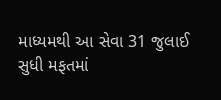માધ્યમથી આ સેવા 31 જુલાઈ સુધી મફતમાં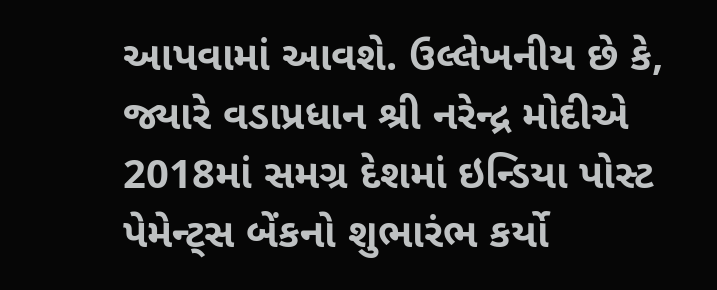આપવામાં આવશે. ઉલ્લેખનીય છે કે, જ્યારે વડાપ્રધાન શ્રી નરેન્દ્ર મોદીએ 2018માં સમગ્ર દેશમાં ઇન્ડિયા પોસ્ટ પેમેન્ટ્સ બેંકનો શુભારંભ કર્યો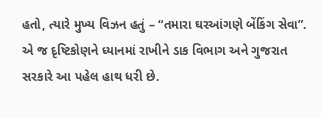હતો, ત્યારે મુખ્ય વિઝન હતું – “તમારા ઘરઆંગણે બેંકિંગ સેવા”. એ જ દૃષ્ટિકોણને ધ્યાનમાં રાખીને ડાક વિભાગ અને ગુજરાત સરકારે આ પહેલ હાથ ધરી છે.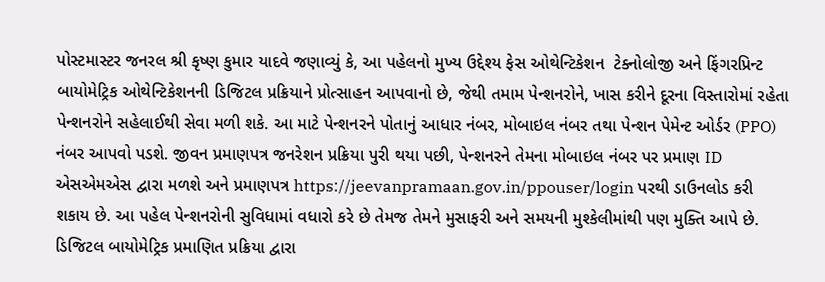પોસ્ટમાસ્ટર જનરલ શ્રી કૃષ્ણ કુમાર યાદવે જણાવ્યું કે, આ પહેલનો મુખ્ય ઉદ્દેશ્ય ફેસ ઓથેન્ટિકેશન  ટેક્નોલોજી અને ફિંગરપ્રિન્ટ બાયોમેટ્રિક ઓથેન્ટિકેશનની ડિજિટલ પ્રક્રિયાને પ્રોત્સાહન આપવાનો છે, જેથી તમામ પેન્શનરોને, ખાસ કરીને દૂરના વિસ્તારોમાં રહેતા પેન્શનરોને સહેલાઈથી સેવા મળી શકે. આ માટે પેન્શનરને પોતાનું આધાર નંબર, મોબાઇલ નંબર તથા પેન્શન પેમેન્ટ ઓર્ડર (PPO) નંબર આપવો પડશે. જીવન પ્રમાણપત્ર જનરેશન પ્રક્રિયા પુરી થયા પછી, પેન્શનરને તેમના મોબાઇલ નંબર પર પ્રમાણ ID એસએમએસ દ્વારા મળશે અને પ્રમાણપત્ર https://jeevanpramaan.gov.in/ppouser/login પરથી ડાઉનલોડ કરી શકાય છે. આ પહેલ પેન્શનરોની સુવિધામાં વધારો કરે છે તેમજ તેમને મુસાફરી અને સમયની મુશ્કેલીમાંથી પણ મુક્તિ આપે છે. ડિજિટલ બાયોમેટ્રિક પ્રમાણિત પ્રક્રિયા દ્વારા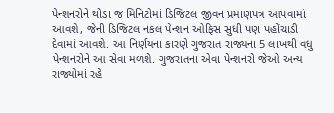પેન્શનરોને થોડા જ મિનિટોમાં ડિજિટલ જીવન પ્રમાણપત્ર આપવામાં આવશે, જેની ડિજિટલ નકલ પેન્શન ઓફિસ સુધી પણ પહોંચાડી દેવામાં આવશે. આ નિર્ણયના કારણે ગુજરાત રાજ્યના 5 લાખથી વધુ પેન્શનરોને આ સેવા મળશે. ગુજરાતના એવા પેન્શનરો જેઓ અન્ય રાજ્યોમાં રહે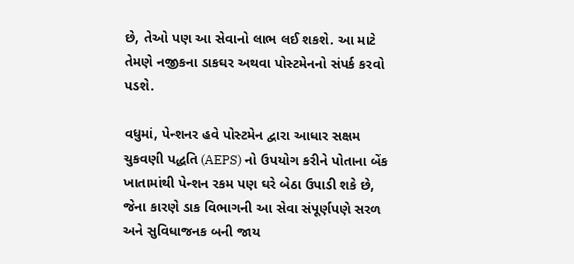છે, તેઓ પણ આ સેવાનો લાભ લઈ શકશે. આ માટે તેમણે નજીકના ડાકઘર અથવા પોસ્ટમેનનો સંપર્ક કરવો પડશે.

વધુમાં, પેન્શનર હવે પોસ્ટમેન દ્વારા આધાર સક્ષમ ચુકવણી પદ્ધતિ (AEPS) નો ઉપયોગ કરીને પોતાના બેંક ખાતામાંથી પેન્શન રકમ પણ ઘરે બેઠા ઉપાડી શકે છે, જેના કારણે ડાક વિભાગની આ સેવા સંપૂર્ણપણે સરળ અને સુવિધાજનક બની જાય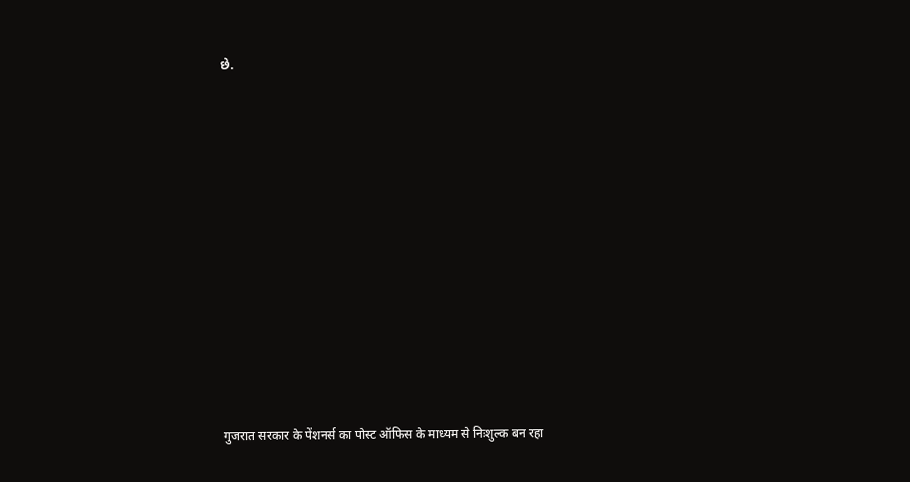છે.












गुजरात सरकार के पेंशनर्स का पोस्ट ऑफिस के माध्यम से निःशुल्क बन रहा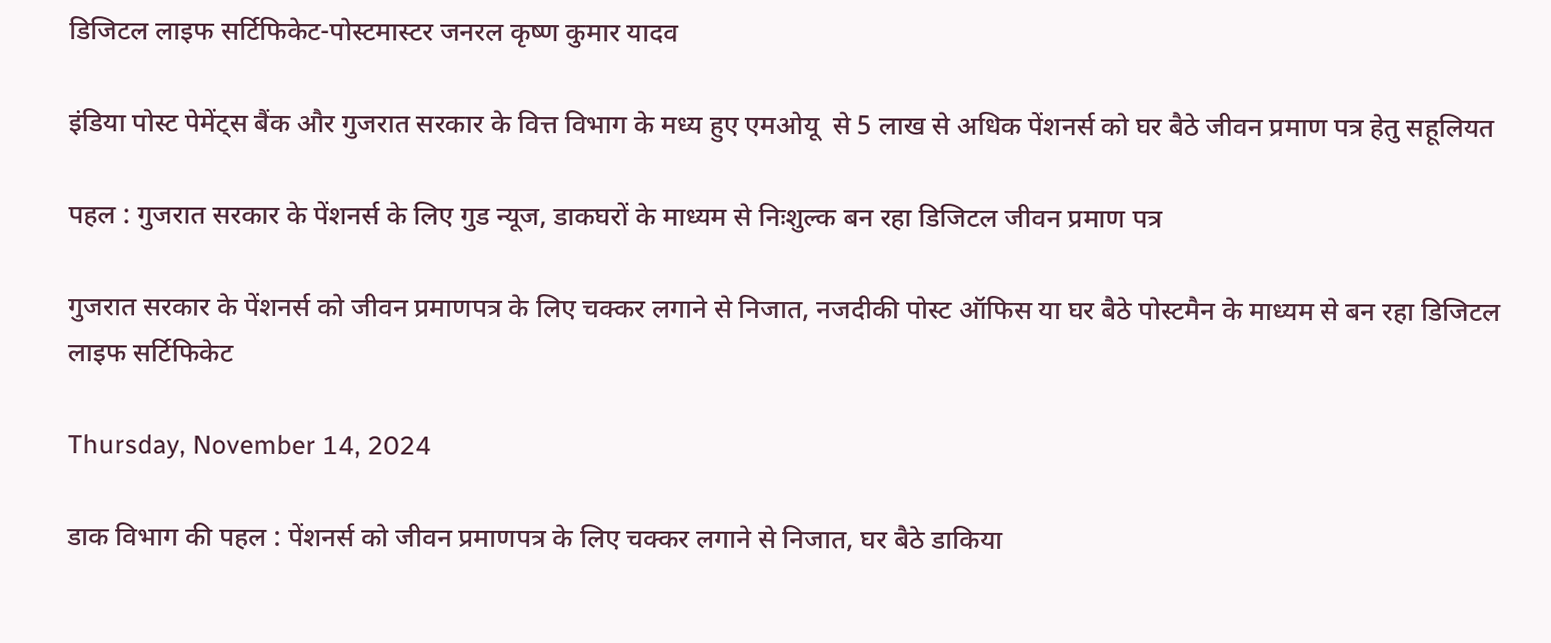डिजिटल लाइफ सर्टिफिकेट-पोस्टमास्टर जनरल कृष्ण कुमार यादव

इंडिया पोस्ट पेमेंट्स बैंक और गुजरात सरकार के वित्त विभाग के मध्य हुए एमओयू  से 5 लाख से अधिक पेंशनर्स को घर बैठे जीवन प्रमाण पत्र हेतु सहूलियत

पहल : गुजरात सरकार के पेंशनर्स के लिए गुड न्यूज, डाकघरों के माध्यम से निःशुल्क बन रहा डिजिटल जीवन प्रमाण पत्र

गुजरात सरकार के पेंशनर्स को जीवन प्रमाणपत्र के लिए चक्कर लगाने से निजात, नजदीकी पोस्ट ऑफिस या घर बैठे पोस्टमैन के माध्यम से बन रहा डिजिटल लाइफ सर्टिफिकेट

Thursday, November 14, 2024

डाक विभाग की पहल : पेंशनर्स को जीवन प्रमाणपत्र के लिए चक्कर लगाने से निजात, घर बैठे डाकिया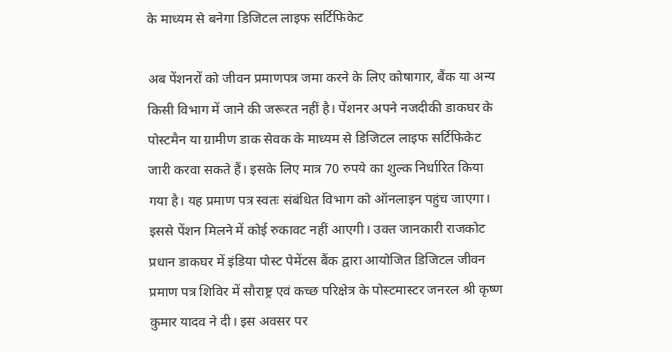के माध्यम से बनेगा डिजिटल लाइफ सर्टिफिकेट

अब पेंशनरों को जीवन प्रमाणपत्र जमा करने के लिए कोषागार, बैंक या अन्य किसी विभाग में जाने की जरूरत नहीं है। पेंशनर अपने नजदीकी डाकघर के पोस्टमैन या ग्रामीण डाक सेवक के माध्यम से डिजिटल लाइफ सर्टिफिकेट जारी करवा सकते हैं। इसके लिए मात्र 70 रुपये का शुल्क निर्धारित किया गया है। यह प्रमाण पत्र स्वतः संबंधित विभाग को ऑनलाइन पहुंच जाएगा। इससे पेंशन मिलने में कोई रुकावट नहीं आएगी। उक्त जानकारी राजकोट प्रधान डाकघर में इंडिया पोस्ट पेमेंटस बैंक द्वारा आयोजित डिजिटल जीवन प्रमाण पत्र शिविर में सौराष्ट्र एवं कच्छ परिक्षेत्र के पोस्टमास्टर जनरल श्री कृष्ण कुमार यादव ने दी। इस अवसर पर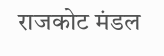राजकोट मंडल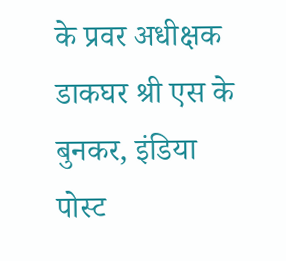के प्रवर अधीक्षक डाकघर श्री एस के बुनकर, इंडिया पोस्ट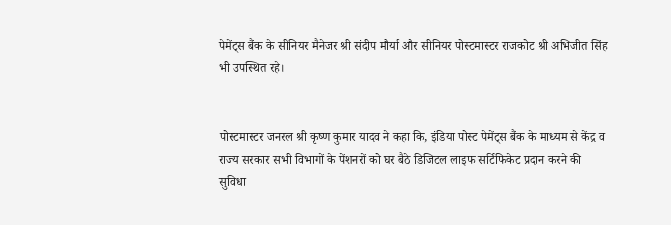पेमेंट्स बैंक के सीनियर मैनेजर श्री संदीप मौर्या और सीनियर पोस्टमास्टर राजकोट श्री अभिजीत सिंह भी उपस्थित रहे।


पोस्टमास्टर जनरल श्री कृष्ण कुमार यादव ने कहा कि, इंडिया पोस्ट पेमेंट्स बैंक के माध्यम से केंद्र व राज्य सरकार सभी विभागों के पेंशनरों को घर बैठे डिजिटल लाइफ सर्टिफिकेट प्रदान करने की सुविधा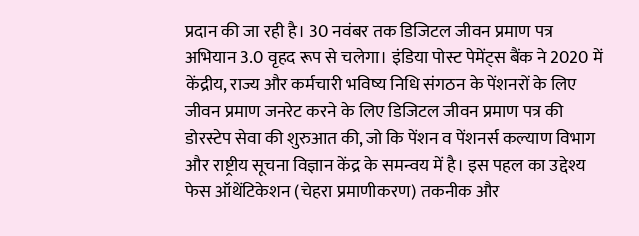प्रदान की जा रही है। 30 नवंबर तक डिजिटल जीवन प्रमाण पत्र अभियान 3.0 वृहद रूप से चलेगा। इंडिया पोस्ट पेमेंट्स बैंक ने 2020 में केंद्रीय, राज्य और कर्मचारी भविष्य निधि संगठन के पेंशनरों के लिए जीवन प्रमाण जनरेट करने के लिए डिजिटल जीवन प्रमाण पत्र की डोरस्टेप सेवा की शुरुआत की, जो कि पेंशन व पेंशनर्स कल्याण विभाग और राष्ट्रीय सूचना विज्ञान केंद्र के समन्वय में है। इस पहल का उद्देश्य फेस ऑथेंटिकेशन (चेहरा प्रमाणीकरण) तकनीक और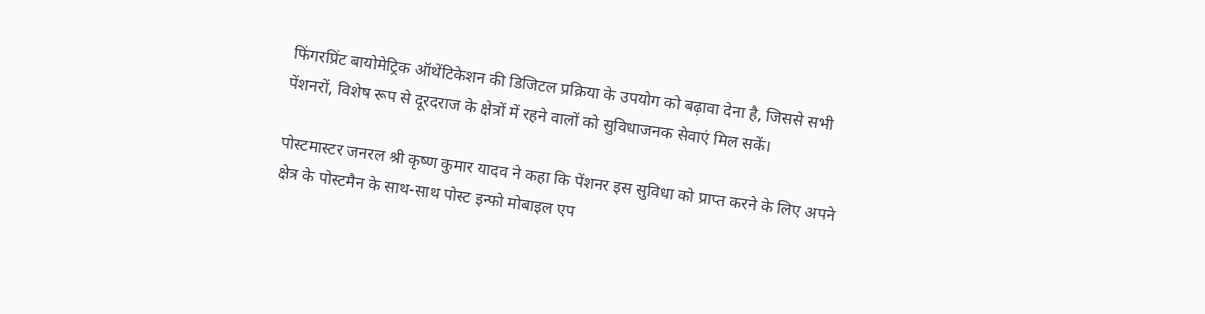फिंगरप्रिंट बायोमेट्रिक ऑथेंटिकेशन की डिजिटल प्रक्रिया के उपयोग को बढ़ावा देना है, जिससे सभी पेंशनरों, विशेष रूप से दूरदराज के क्षेत्रों में रहने वालों को सुविधाजनक सेवाएं मिल सकें।

पोस्टमास्टर जनरल श्री कृष्ण कुमार यादव ने कहा कि पेंशनर इस सुविधा को प्राप्त करने के लिए अपने क्षेत्र के पोस्टमैन के साथ-साथ पोस्ट इन्फो मोबाइल एप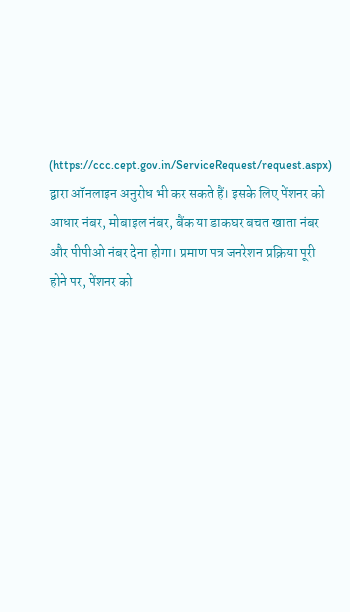(https://ccc.cept.gov.in/ServiceRequest/request.aspx) द्वारा ऑनलाइन अनुरोध भी कर सकते हैं। इसके लिए पेंशनर को आधार नंबर, मोबाइल नंबर, बैंक या डाकघर बचत खाता नंबर और पीपीओ नंबर देना होगा। प्रमाण पत्र जनरेशन प्रक्रिया पूरी होने पर, पेंशनर को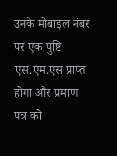उनके मोबाइल नंबर पर एक पुष्टि एस.एम.एस प्राप्त होगा और प्रमाण पत्र को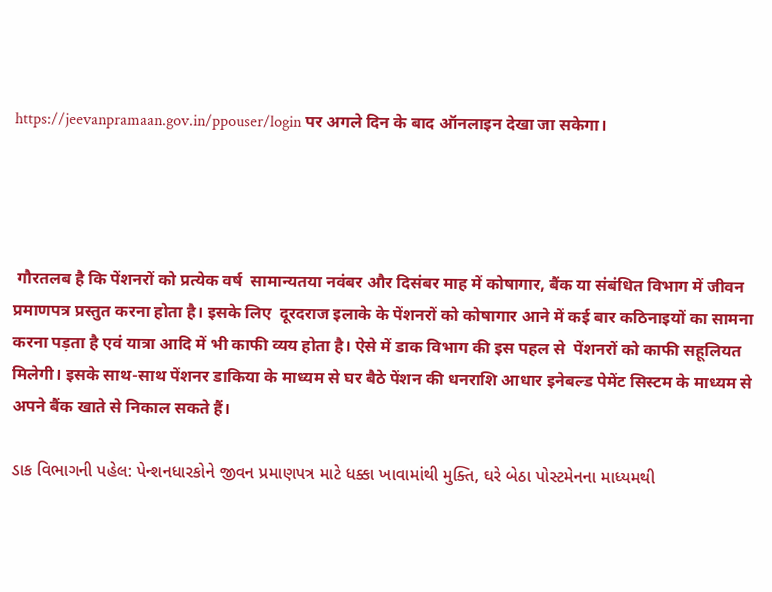https://jeevanpramaan.gov.in/ppouser/login पर अगले दिन के बाद ऑनलाइन देखा जा सकेगा।




 गौरतलब है कि पेंशनरों को प्रत्येक वर्ष  सामान्यतया नवंबर और दिसंबर माह में कोषागार, बैंक या संबंधित विभाग में जीवन प्रमाणपत्र प्रस्तुत करना होता है। इसके लिए  दूरदराज इलाके के पेंशनरों को कोषागार आने में कई बार कठिनाइयों का सामना करना पड़ता है एवं यात्रा आदि में भी काफी व्यय होता है। ऐसे में डाक विभाग की इस पहल से  पेंशनरों को काफी सहूलियत मिलेगी। इसके साथ-साथ पेंशनर डाकिया के माध्यम से घर बैठे पेंशन की धनराशि आधार इनेबल्ड पेमेंट सिस्टम के माध्यम से अपने बैंक खाते से निकाल सकते हैं।

ડાક વિભાગની પહેલ: પેન્શનધારકોને જીવન પ્રમાણપત્ર માટે ધક્કા ખાવામાંથી મુક્તિ, ઘરે બેઠા પોસ્ટમેનના માધ્યમથી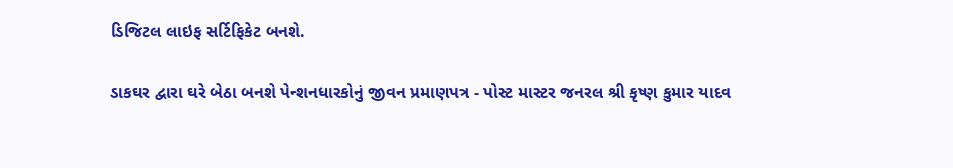ડિજિટલ લાઇફ સર્ટિફિકેટ બનશે.

ડાકઘર દ્વારા ઘરે બેઠા બનશે પેન્શનધારકોનું જીવન પ્રમાણપત્ર - પોસ્ટ માસ્ટર જનરલ શ્રી કૃષ્ણ કુમાર યાદવ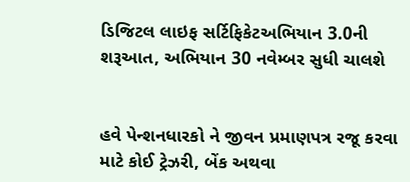ડિજિટલ લાઇફ સર્ટિફિકેટઅભિયાન 3.0ની શરૂઆત, અભિયાન 30 નવેમ્બર સુધી ચાલશે


હવે પેન્શનધારકો ને જીવન પ્રમાણપત્ર રજૂ કરવા માટે કોઈ ટ્રેઝરી, બેંક અથવા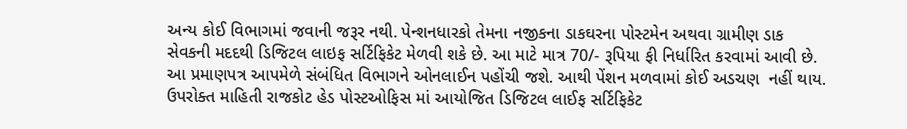અન્ય કોઈ વિભાગમાં જવાની જરૂર નથી. પેન્શનધારકો તેમના નજીકના ડાકઘરના પોસ્ટમેન અથવા ગ્રામીણ ડાક સેવકની મદદથી ડિજિટલ લાઇફ સર્ટિફિકેટ મેળવી શકે છે. આ માટે માત્ર 70/- રૂપિયા ફી નિર્ધારિત કરવામાં આવી છે. આ પ્રમાણપત્ર આપમેળે સંબંધિત વિભાગને ઓનલાઈન પહોંચી જશે. આથી પેંશન મળવામાં કોઈ અડચણ  નહીં થાય. ઉપરોક્ત માહિતી રાજકોટ હેડ પોસ્ટઓફિસ માં આયોજિત ડિજિટલ લાઈફ સર્ટિફિકેટ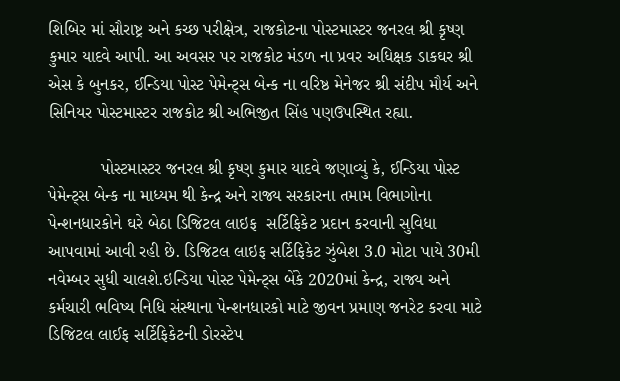શિબિર માં સૌરાષ્ટ્ર અને કચ્છ પરીક્ષેત્ર, રાજકોટના પોસ્ટમાસ્ટર જનરલ શ્રી કૃષ્ણ કુમાર યાદવે આપી. આ અવસર પર રાજકોટ મંડળ ના પ્રવર અધિક્ષક ડાકઘર શ્રી એસ કે બુનકર, ઈન્ડિયા પોસ્ટ પેમેન્ટ્સ બેન્ક ના વરિષ્ઠ મેનેજર શ્રી સંદીપ મૌર્ય અને સિનિયર પોસ્ટમાસ્ટર રાજકોટ શ્રી અભિજીત સિંહ પણઉપસ્થિત રહ્યા.

           પોસ્ટમાસ્ટર જનરલ શ્રી કૃષ્ણ કુમાર યાદવે જણાવ્યું કે, ઈન્ડિયા પોસ્ટ પેમેન્ટ્સ બેન્ક ના માધ્યમ થી કેન્દ્ર અને રાજ્ય સરકારના તમામ વિભાગોના પેન્શનધારકોને ઘરે બેઠા ડિજિટલ લાઇફ  સર્ટિફિકેટ પ્રદાન કરવાની સુવિધા આપવામાં આવી રહી છે. ડિજિટલ લાઇફ સર્ટિફિકેટ ઝુંબેશ 3.0 મોટા પાયે 30મી નવેમ્બર સુધી ચાલશે.ઇન્ડિયા પોસ્ટ પેમેન્ટ્સ બેંકે 2020માં કેન્દ્ર, રાજ્ય અને કર્મચારી ભવિષ્ય નિધિ સંસ્થાના પેન્શનધારકો માટે જીવન પ્રમાણ જનરેટ કરવા માટે ડિજિટલ લાઈફ સર્ટિફિકેટની ડોરસ્ટેપ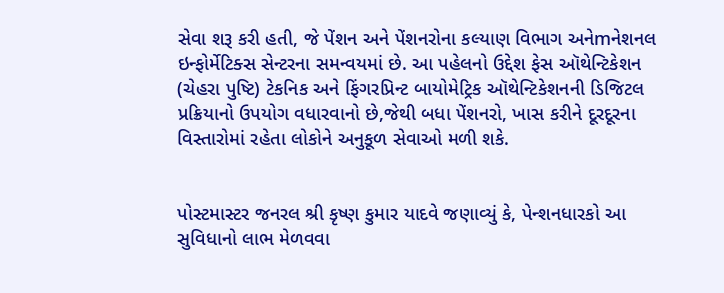સેવા શરૂ કરી હતી, જે પેંશન અને પેંશનરોના કલ્યાણ વિભાગ અનેmનેશનલ ઇન્ફોર્મેટિક્સ સેન્ટરના સમન્વયમાં છે. આ પહેલનો ઉદ્દેશ ફેસ ઑથેન્ટિકેશન (ચેહરા પુષ્ટિ) ટેકનિક અને ફિંગરપ્રિન્ટ બાયોમેટ્રિક ઑથેન્ટિકેશનની ડિજિટલ પ્રક્રિયાનો ઉપયોગ વધારવાનો છે,જેથી બધા પેંશનરો, ખાસ કરીને દૂરદૂરના વિસ્તારોમાં રહેતા લોકોને અનુકૂળ સેવાઓ મળી શકે.


પોસ્ટમાસ્ટર જનરલ શ્રી કૃષ્ણ કુમાર યાદવે જણાવ્યું કે, પેન્શનધારકો આ સુવિધાનો લાભ મેળવવા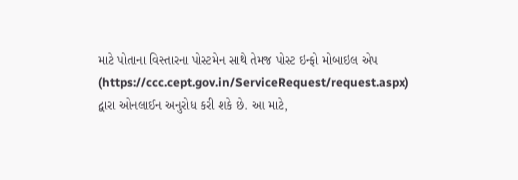માટે પોતાના વિસ્તારના પોસ્ટમેન સાથે તેમજ પોસ્ટ ઇન્ફો મોબાઇલ એપ (https://ccc.cept.gov.in/ServiceRequest/request.aspx) દ્વારા ઓનલાઈન અનુરોધ કરી શકે છે. આ માટે,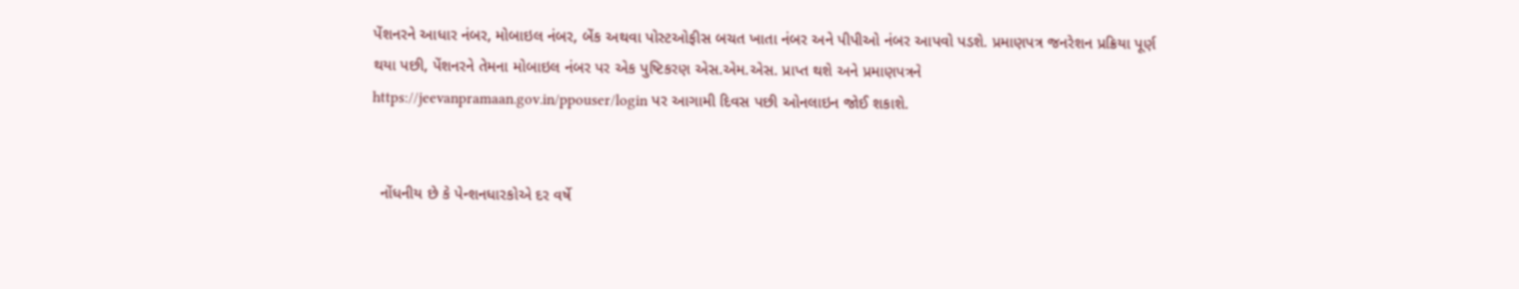પેંશનરને આધાર નંબર, મોબાઇલ નંબર, બેંક અથવા પોસ્ટઓફીસ બચત ખાતા નંબર અને પીપીઓ નંબર આપવો પડશે. પ્રમાણપત્ર જનરેશન પ્રક્રિયા પૂર્ણ થયા પછી, પેંશનરને તેમના મોબાઇલ નંબર પર એક પુષ્ટિકરણ એસ.એમ.એસ. પ્રાપ્ત થશે અને પ્રમાણપત્રને https://jeevanpramaan.gov.in/ppouser/login પર આગામી દિવસ પછી ઓનલાઇન જોઈ શકાશે.


  નોંધનીય છે કે પેન્શનધારકોએ દર વર્ષે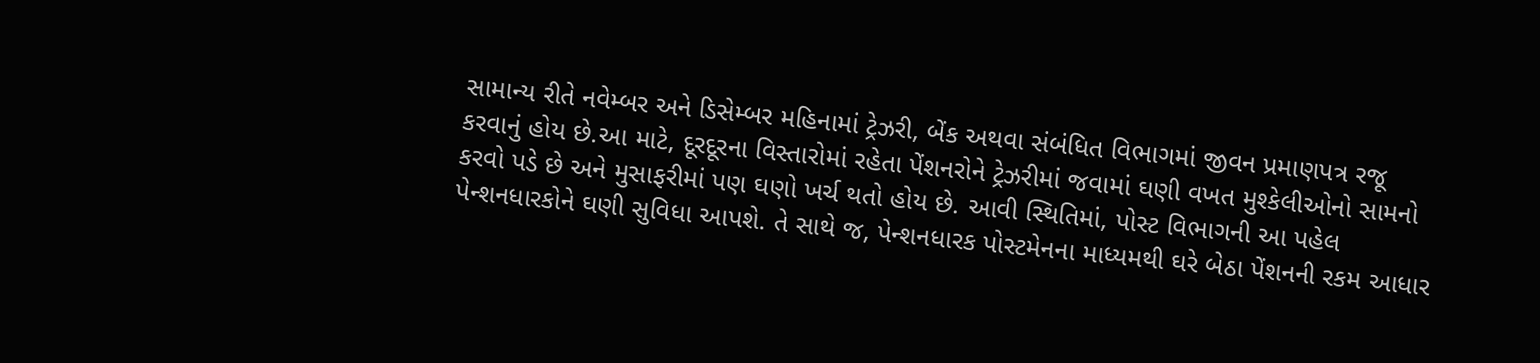સામાન્ય રીતે નવેમ્બર અને ડિસેમ્બર મહિનામાં ટ્રેઝરી, બેંક અથવા સંબંધિત વિભાગમાં જીવન પ્રમાણપત્ર રજૂ કરવાનું હોય છે.આ માટે, દૂરદૂરના વિસ્તારોમાં રહેતા પેંશનરોને ટ્રેઝરીમાં જવામાં ઘણી વખત મુશ્કેલીઓનો સામનો કરવો પડે છે અને મુસાફરીમાં પણ ઘણો ખર્ચ થતો હોય છે. આવી સ્થિતિમાં, પોસ્ટ વિભાગની આ પહેલ પેન્શનધારકોને ઘણી સુવિધા આપશે. તે સાથે જ, પેન્શનધારક પોસ્ટમેનના માધ્યમથી ઘરે બેઠા પેંશનની રકમ આધાર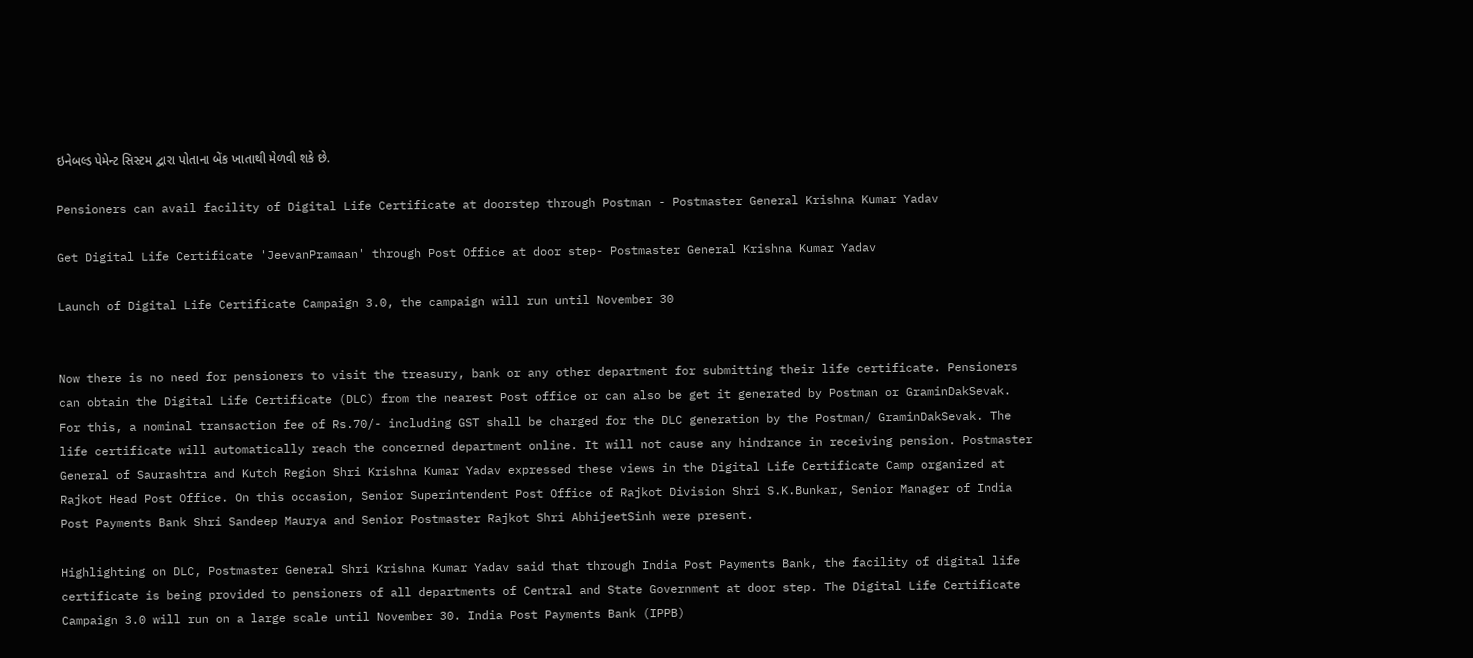ઇનેબલ્ડ પેમેન્ટ સિસ્ટમ દ્વારા પોતાના બેંક ખાતાથી મેળવી શકે છે.

Pensioners can avail facility of Digital Life Certificate at doorstep through Postman - Postmaster General Krishna Kumar Yadav

Get Digital Life Certificate 'JeevanPramaan' through Post Office at door step- Postmaster General Krishna Kumar Yadav

Launch of Digital Life Certificate Campaign 3.0, the campaign will run until November 30


Now there is no need for pensioners to visit the treasury, bank or any other department for submitting their life certificate. Pensioners can obtain the Digital Life Certificate (DLC) from the nearest Post office or can also be get it generated by Postman or GraminDakSevak. For this, a nominal transaction fee of Rs.70/- including GST shall be charged for the DLC generation by the Postman/ GraminDakSevak. The life certificate will automatically reach the concerned department online. It will not cause any hindrance in receiving pension. Postmaster General of Saurashtra and Kutch Region Shri Krishna Kumar Yadav expressed these views in the Digital Life Certificate Camp organized at Rajkot Head Post Office. On this occasion, Senior Superintendent Post Office of Rajkot Division Shri S.K.Bunkar, Senior Manager of India Post Payments Bank Shri Sandeep Maurya and Senior Postmaster Rajkot Shri AbhijeetSinh were present.

Highlighting on DLC, Postmaster General Shri Krishna Kumar Yadav said that through India Post Payments Bank, the facility of digital life certificate is being provided to pensioners of all departments of Central and State Government at door step. The Digital Life Certificate Campaign 3.0 will run on a large scale until November 30. India Post Payments Bank (IPPB)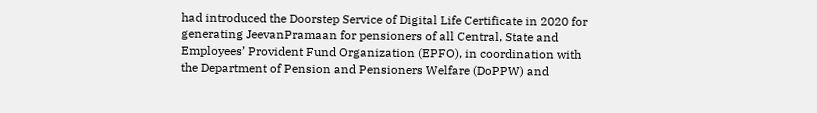had introduced the Doorstep Service of Digital Life Certificate in 2020 for generating JeevanPramaan for pensioners of all Central, State and Employees’ Provident Fund Organization (EPFO), in coordination with the Department of Pension and Pensioners Welfare (DoPPW) and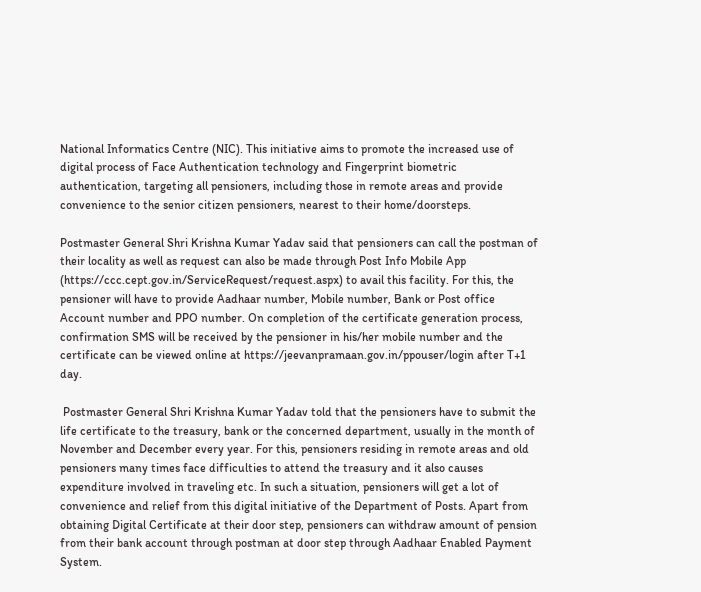National Informatics Centre (NIC). This initiative aims to promote the increased use of digital process of Face Authentication technology and Fingerprint biometric authentication, targeting all pensioners, including those in remote areas and provide convenience to the senior citizen pensioners, nearest to their home/doorsteps.

Postmaster General Shri Krishna Kumar Yadav said that pensioners can call the postman of their locality as well as request can also be made through Post Info Mobile App (https://ccc.cept.gov.in/ServiceRequest/request.aspx) to avail this facility. For this, the pensioner will have to provide Aadhaar number, Mobile number, Bank or Post office Account number and PPO number. On completion of the certificate generation process, confirmation SMS will be received by the pensioner in his/her mobile number and the certificate can be viewed online at https://jeevanpramaan.gov.in/ppouser/login after T+1 day.

 Postmaster General Shri Krishna Kumar Yadav told that the pensioners have to submit the life certificate to the treasury, bank or the concerned department, usually in the month of November and December every year. For this, pensioners residing in remote areas and old pensioners many times face difficulties to attend the treasury and it also causes expenditure involved in traveling etc. In such a situation, pensioners will get a lot of convenience and relief from this digital initiative of the Department of Posts. Apart from obtaining Digital Certificate at their door step, pensioners can withdraw amount of pension from their bank account through postman at door step through Aadhaar Enabled Payment System.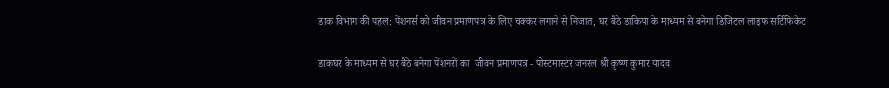डाक विभाग की पहल: पेंशनर्स को जीवन प्रमाणपत्र के लिए चक्कर लगाने से निजात, घर बैठे डाकिया के माध्यम से बनेगा डिजिटल लाइफ सर्टिफिकेट

डाकघर के माध्यम से घर बैठे बनेगा पेंशनरों का  जीवन प्रमाणपत्र - पोस्टमास्टर जनरल श्री कृष्ण कुमार यादव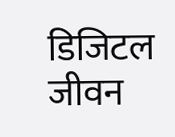डिजिटल जीवन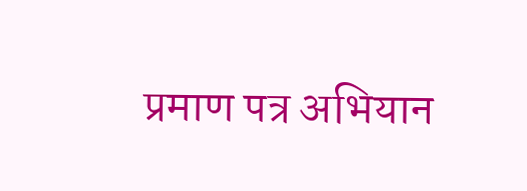प्रमाण पत्र अभियान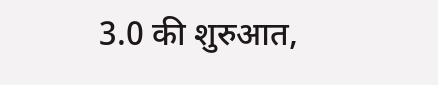3.0 की शुरुआत,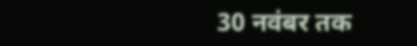30 नवंबर तक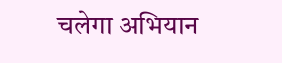चलेगा अभियान